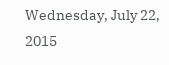Wednesday, July 22, 2015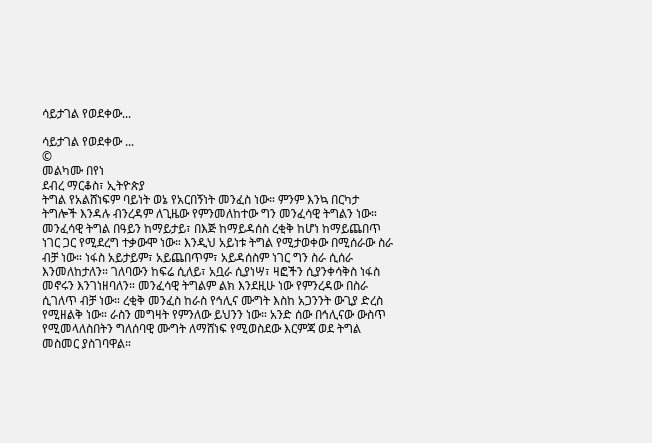ሳይታገል የወደቀው...

ሳይታገል የወደቀው ...
©
መልካሙ በየነ
ደብረ ማርቆስ፣ ኢትዮጵያ
ትግል የአልሸነፍም ባይነት ወኔ የአርበኝነት መንፈስ ነው። ምንም እንኳ በርካታ ትግሎች እንዳሉ ብንረዳም ለጊዜው የምንመለከተው ግን መንፈሳዊ ትግልን ነው።
መንፈሳዊ ትግል በዓይን ከማይታይ፣ በእጅ ከማይዳሰስ ረቂቅ ከሆነ ከማይጨበጥ ነገር ጋር የሚደረግ ተቃውሞ ነው። እንዲህ አይነቱ ትግል የሚታወቀው በሚሰራው ስራ ብቻ ነው። ነፋስ አይታይም፣ አይጨበጥም፣ አይዳሰስም ነገር ግን ስራ ሲሰራ እንመለከታለን። ገለባውን ከፍሬ ሲለይ፣ አቧራ ሲያነሣ፣ ዛፎችን ሲያንቀሳቅስ ነፋስ መኖሩን እንገነዘባለን። መንፈሳዊ ትግልም ልክ እንደዚሁ ነው የምንረዳው በስራ ሲገለጥ ብቻ ነው። ረቂቅ መንፈስ ከራስ የኅሊና ሙግት እስከ አጋንንት ውጊያ ድረስ የሚዘልቅ ነው። ራስን መግዛት የምንለው ይህንን ነው። አንድ ሰው በኅሊናው ውስጥ የሚመላለስበትን ግለሰባዊ ሙግት ለማሸነፍ የሚወስደው እርምጃ ወደ ትግል መስመር ያስገባዋል።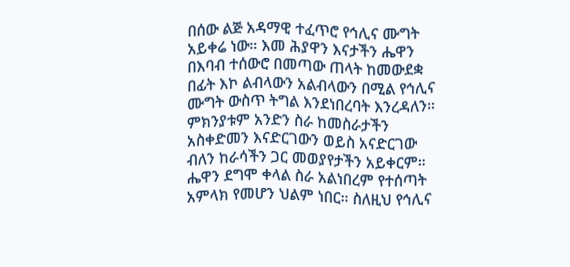በሰው ልጅ አዳማዊ ተፈጥሮ የኅሊና ሙግት አይቀሬ ነው። እመ ሕያዋን እናታችን ሔዋን በእባብ ተሰውሮ በመጣው ጠላት ከመውደቋ በፊት እኮ ልብላውን አልብላውን በሚል የኅሊና ሙግት ውስጥ ትግል እንደነበረባት እንረዳለን። ምክንያቱም አንድን ስራ ከመስራታችን አስቀድመን እናድርገውን ወይስ አናድርገው ብለን ከራሳችን ጋር መወያየታችን አይቀርም። ሔዋን ደግሞ ቀላል ስራ አልነበረም የተሰጣት አምላክ የመሆን ህልም ነበር። ስለዚህ የኅሊና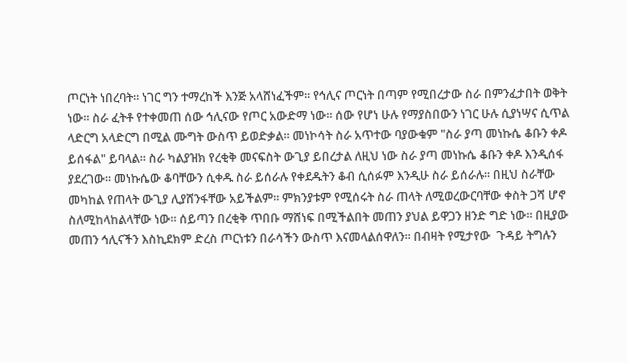ጦርነት ነበረባት። ነገር ግን ተማረከች እንጅ አላሸነፈችም። የኅሊና ጦርነት በጣም የሚበረታው ስራ በምንፈታበት ወቅት ነው። ስራ ፈትቶ የተቀመጠ ሰው ኅሊናው የጦር አውድማ ነው። ሰው የሆነ ሁሉ የማያስበውን ነገር ሁሉ ሲያነሣና ሲጥል ላድርግ አላድርግ በሚል ሙግት ውስጥ ይወድቃል። መነኮሳት ስራ አጥተው ባያውቁም "ስራ ያጣ መነኩሴ ቆቡን ቀዶ ይሰፋል" ይባላል። ስራ ካልያዝክ የረቂቅ መናፍስት ውጊያ ይበረታል ለዚህ ነው ስራ ያጣ መነኩሴ ቆቡን ቀዶ እንዲሰፋ ያደረገው። መነኩሴው ቆባቸውን ሲቀዱ ስራ ይሰራሉ የቀደዱትን ቆብ ሲሰፉም እንዲሁ ስራ ይሰራሉ። በዚህ ስራቸው መካከል የጠላት ውጊያ ሊያሸንፋቸው አይችልም። ምክንያቱም የሚሰሩት ስራ ጠላት ለሚወረውርባቸው ቀስት ጋሻ ሆኖ ስለሚከላከልላቸው ነው። ሰይጣን በረቂቅ ጥበቡ ማሸነፍ በሚችልበት መጠን ያህል ይዋጋን ዘንድ ግድ ነው። በዚያው መጠን ኅሊናችን እስኪደክም ድረስ ጦርነቱን በራሳችን ውስጥ እናመላልሰዋለን። በብዛት የሚታየው  ጉዳይ ትግሉን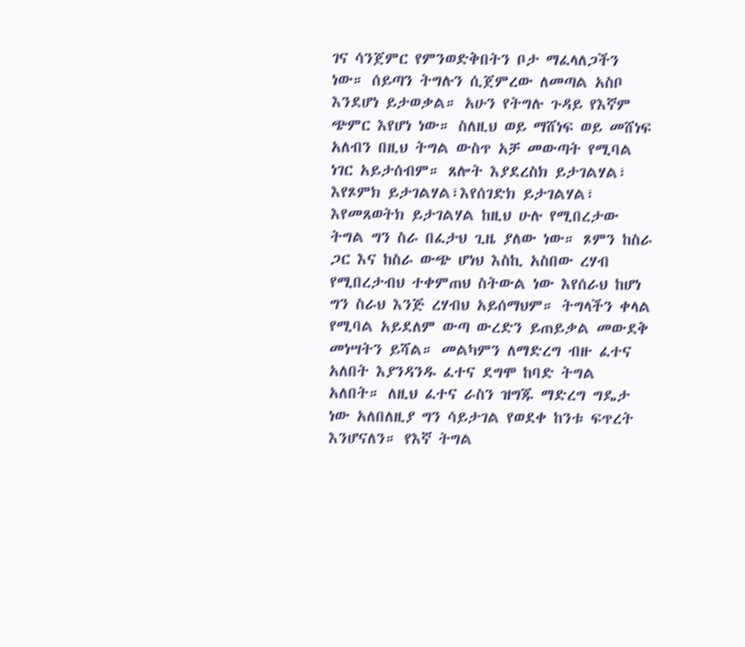ገና ሳንጀምር የምንወድቅበትን ቦታ ማፈላለጋችን ነው። ሰይጣን ትግሉን ሲጀምረው ለመጣል አስቦ እንደሆነ ይታወቃል። አሁን የትግሉ ጉዳይ የእኛም ጭምር እየሆነ ነው። ስለዚህ ወይ ማሸነፍ ወይ መሸነፍ አለብን በዚህ ትግል ውስጥ አቻ መውጣት የሚባል ነገር አይታሰብም። ጸሎት እያደረስክ ይታገልሃል፣ እየጾምክ ይታገልሃል፣እየሰገድክ ይታገልሃል፣ እየመጸወትክ ይታገልሃል ከዚህ ሁሉ የሚበረታው ትግል ግን ስራ በፈታህ ጊዜ ያለው ነው። ጾምን ከስራ ጋር እና ከስራ ውጭ ሆነህ እስኪ አስበው ረሃብ የሚበረታብህ ተቀምጠህ ስትውል ነው እየሰራህ ከሆነ ግን ስራህ እንጅ ረሃብህ አይሰማህም። ትግላችን ቀላል የሚባል አይደለም ውጣ ውረድን ይጠይቃል መውደቅ መነሣትን ይሻል። መልካምን ለማድረግ ብዙ ፈተና አለበት እያንዳንዱ ፈተና ደግሞ ከባድ ትግል አለበት። ለዚህ ፈተና ራስን ዝግጁ ማድረግ ግዴታ ነው አለበለዚያ ግን ሳይታገል የወደቀ ከንቱ ፍጥረት እንሆናለን። የእኛ ትግል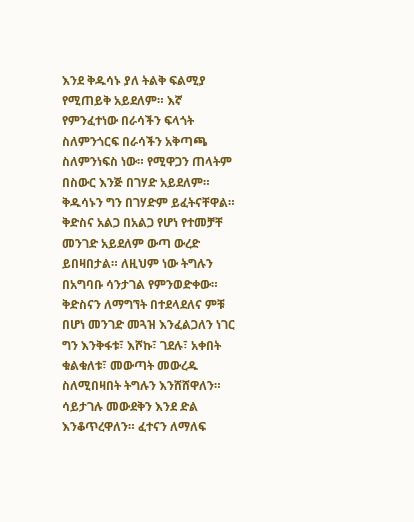እንደ ቅዱሳኑ ያለ ትልቅ ፍልሚያ የሚጠይቅ አይደለም። እኛ የምንፈተነው በራሳችን ፍላጎት ስለምንጎርፍ በራሳችን አቅጣጫ ስለምንነፍስ ነው። የሚዋጋን ጠላትም በስውር እንጅ በገሃድ አይደለም። ቅዱሳኑን ግን በገሃድም ይፈትናቸዋል። ቅድስና አልጋ በአልጋ የሆነ የተመቻቸ መንገድ አይደለም ውጣ ውረድ ይበዛበታል። ለዚህም ነው ትግሉን በአግባቡ ሳንታገል የምንወድቀው። ቅድስናን ለማግኘት በተደላደለና ምቹ በሆነ መንገድ መጓዝ እንፈልጋለን ነገር ግን እንቅፋቱ፣ እሾኩ፣ ገደሉ፣ አቀበት ቁልቁለቱ፣ መውጣት መውረዱ ስለሚበዛበት ትግሉን እንሸሸዋለን። ሳይታገሉ መውደቅን እንደ ድል እንቆጥረዋለን። ፈተናን ለማለፍ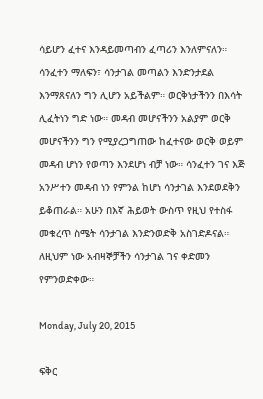ሳይሆን ፈተና እንዳይመጣብን ፈጣሪን እንለምናለን። ሳንፈተን ማለፍን፣ ሳንታገል መጣልን እንድንታደል እንማጸናለን ግን ሊሆን አይችልም። ወርቅነታችንን በእሳት ሊፈትነን ግድ ነው። መዳብ መሆናችንን አልያም ወርቅ መሆናችንን ግን የሚያረጋግጠው ከፈተናው ወርቅ ወይም መዳብ ሆነን የወጣን እንደሆነ ብቻ ነው። ሳንፈተን ገና እጅ አንሥተን መዳብ ነን የምንል ከሆነ ሳንታገል እንደወደቅን ይቆጠራል። አሁን በእኛ ሕይወት ውስጥ የዚህ የተስፋ መቁረጥ ስሜት ሳንታገል እንድንወድቅ አስገድዶናል። ለዚህም ነው አብዛኞቻችን ሳንታገል ገና ቀድመን የምንወድቀው።

Monday, July 20, 2015

ፍቅር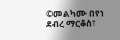©መልካሙ በየነ
ደብረ ማርቆስ፣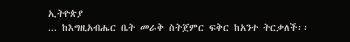ኢትዮጵያ
... ከእግዚአብሔር ቤት መራቅ ስትጀምር ፍቅር ከአንተ ትርቃለች፡፡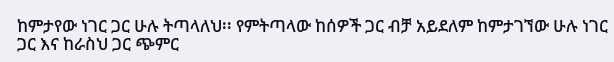ከምታየው ነገር ጋር ሁሉ ትጣላለህ፡፡ የምትጣላው ከሰዎች ጋር ብቻ አይደለም ከምታገኘው ሁሉ ነገር ጋር እና ከራስህ ጋር ጭምር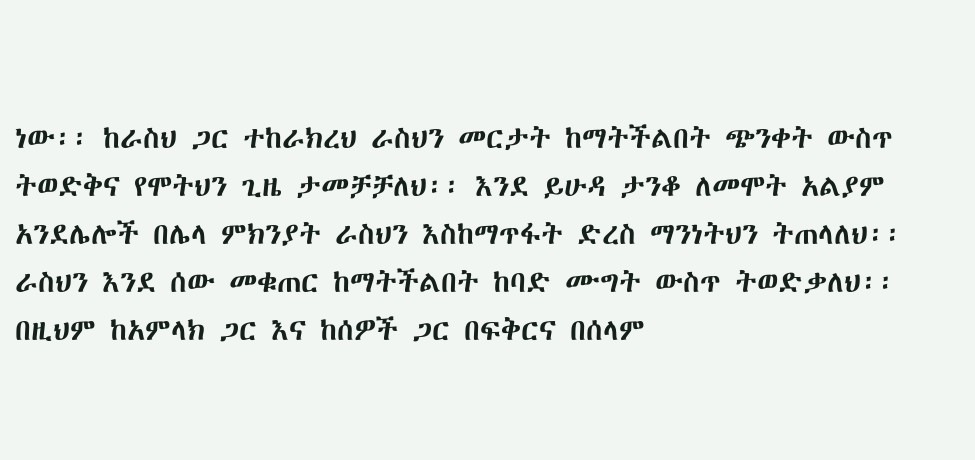ነው፡፡ ከራስህ ጋር ተከራክረህ ራስህን መርታት ከማትችልበት ጭንቀት ውስጥ ትወድቅና የሞትህን ጊዜ ታመቻቻለህ፡፡ እንደ ይሁዳ ታንቆ ለመሞት አልያም አንደሌሎች በሌላ ምክንያት ራስህን እስከማጥፋት ድረስ ማንነትህን ትጠላለህ፡፡ ራስህን እንደ ሰው መቁጠር ከማትችልበት ከባድ ሙግት ውስጥ ትወድቃለህ፡፡ በዚህም ከአምላክ ጋር እና ከሰዎች ጋር በፍቅርና በሰላም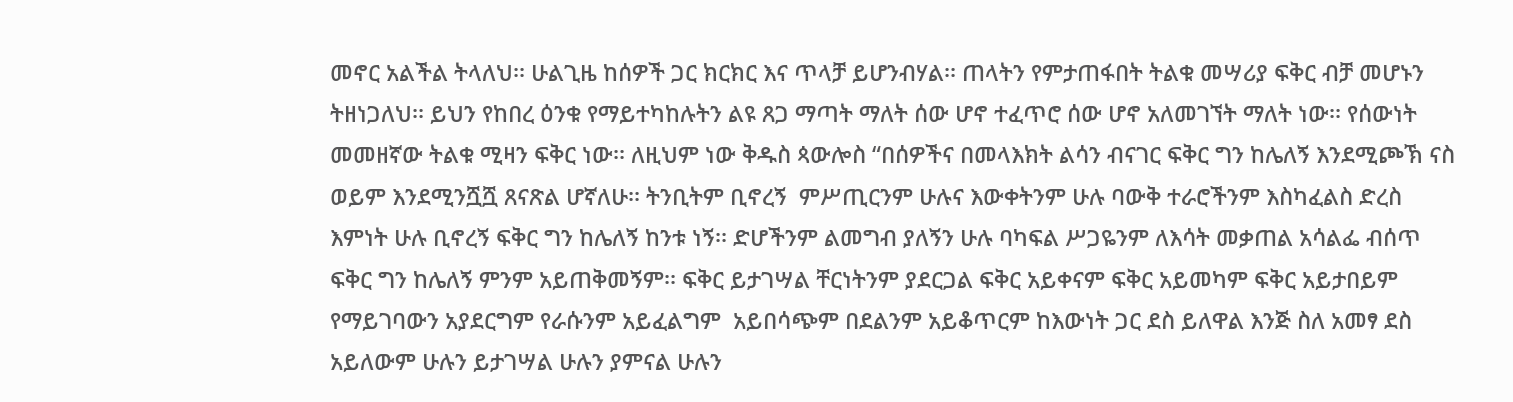መኖር አልችል ትላለህ፡፡ ሁልጊዜ ከሰዎች ጋር ክርክር እና ጥላቻ ይሆንብሃል፡፡ ጠላትን የምታጠፋበት ትልቁ መሣሪያ ፍቅር ብቻ መሆኑን ትዘነጋለህ፡፡ ይህን የከበረ ዕንቁ የማይተካከሉትን ልዩ ጸጋ ማጣት ማለት ሰው ሆኖ ተፈጥሮ ሰው ሆኖ አለመገኘት ማለት ነው፡፡ የሰውነት መመዘኛው ትልቁ ሚዛን ፍቅር ነው፡፡ ለዚህም ነው ቅዱስ ጳውሎስ “በሰዎችና በመላእክት ልሳን ብናገር ፍቅር ግን ከሌለኝ እንደሚጮኽ ናስ ወይም እንደሚንሿሿ ጸናጽል ሆኛለሁ፡፡ ትንቢትም ቢኖረኝ  ምሥጢርንም ሁሉና እውቀትንም ሁሉ ባውቅ ተራሮችንም እስካፈልስ ድረስ እምነት ሁሉ ቢኖረኝ ፍቅር ግን ከሌለኝ ከንቱ ነኝ፡፡ ድሆችንም ልመግብ ያለኝን ሁሉ ባካፍል ሥጋዬንም ለእሳት መቃጠል አሳልፌ ብሰጥ ፍቅር ግን ከሌለኝ ምንም አይጠቅመኝም፡፡ ፍቅር ይታገሣል ቸርነትንም ያደርጋል ፍቅር አይቀናም ፍቅር አይመካም ፍቅር አይታበይም የማይገባውን አያደርግም የራሱንም አይፈልግም  አይበሳጭም በደልንም አይቆጥርም ከእውነት ጋር ደስ ይለዋል እንጅ ስለ አመፃ ደስ አይለውም ሁሉን ይታገሣል ሁሉን ያምናል ሁሉን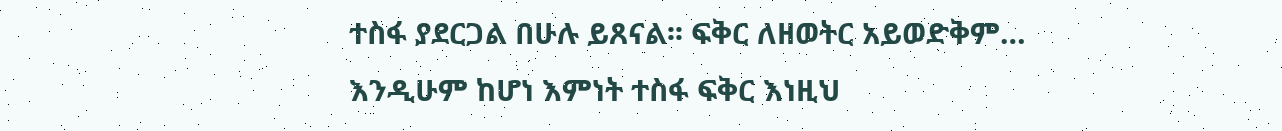ተስፋ ያደርጋል በሁሉ ይጸናል፡፡ ፍቅር ለዘወትር አይወድቅም… እንዲሁም ከሆነ እምነት ተስፋ ፍቅር እነዚህ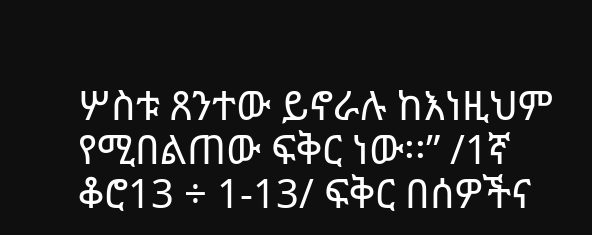ሦስቱ ጸንተው ይኖራሉ ከእነዚህም የሚበልጠው ፍቅር ነው፡፡” /1ኛ ቆሮ13 ÷ 1-13/ ፍቅር በሰዎችና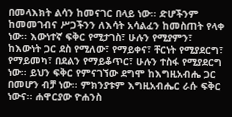በመላእክት ልሳን ከመናገር በላይ ነው፡፡ ድሆችንም ከመመገብና ሥጋችንን ለእሳት አሳልፈን ከመስጠት የላቀ ነው፡፡ እውነተኛ ፍቅር የሚታገስ፣ ሁሉን የሚያምን፣ ከእውነት ጋር ደስ የሚለው፣ የማይቀና፣ ቸርነት የሚያደርግ፣ የማይመካ፣ በደልን የማይቆጥር፣ ሁሉን ተስፋ የሚያደርግ ነው፡፡ ይህን ፍቅር የምናገኘው ደግሞ ከእግዚአብሔ ጋር በመሆን ብቻ ነው፡፡ ምክንያቱም እግዚአብሔር ራሱ ፍቅር ነውና፡፡ ሐዋርያው ዮሐንስ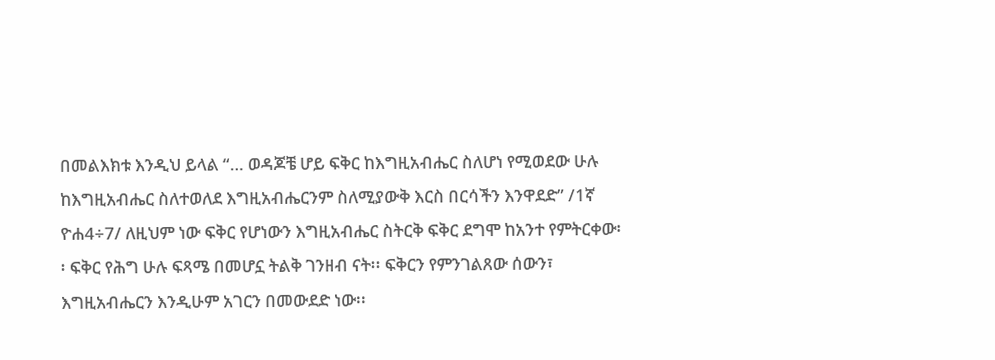በመልእክቱ እንዲህ ይላል “… ወዳጆቼ ሆይ ፍቅር ከእግዚአብሔር ስለሆነ የሚወደው ሁሉ ከእግዚአብሔር ስለተወለደ እግዚአብሔርንም ስለሚያውቅ እርስ በርሳችን እንዋደድ” /1ኛ ዮሐ4÷7/ ለዚህም ነው ፍቅር የሆነውን እግዚአብሔር ስትርቅ ፍቅር ደግሞ ከአንተ የምትርቀው፡፡ ፍቅር የሕግ ሁሉ ፍጻሜ በመሆኗ ትልቅ ገንዘብ ናት፡፡ ፍቅርን የምንገልጸው ሰውን፣ እግዚአብሔርን እንዲሁም አገርን በመውደድ ነው፡፡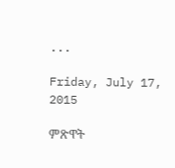...

Friday, July 17, 2015

ምጽዋት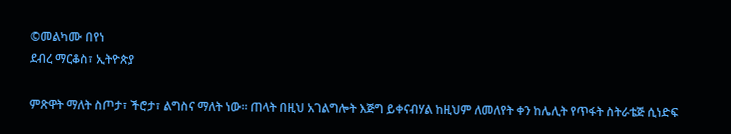©መልካሙ በየነ
ደብረ ማርቆስ፣ ኢትዮጵያ

ምጽዋት ማለት ስጦታ፣ ችሮታ፣ ልግስና ማለት ነው፡፡ ጠላት በዚህ አገልግሎት እጅግ ይቀናብሃል ከዚህም ለመለየት ቀን ከሌሊት የጥፋት ስትራቴጅ ሲነድፍ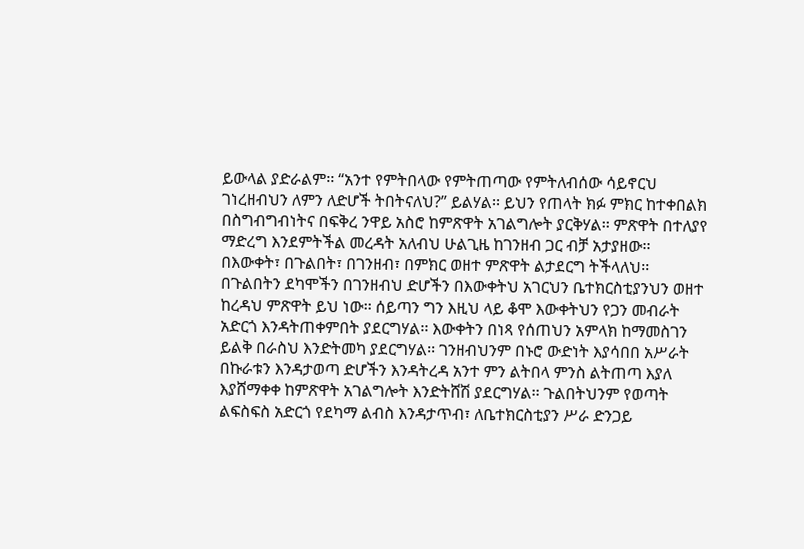ይውላል ያድራልም፡፡ “አንተ የምትበላው የምትጠጣው የምትለብሰው ሳይኖርህ ገነረዘብህን ለምን ለድሆች ትበትናለህ?” ይልሃል፡፡ ይህን የጠላት ክፉ ምክር ከተቀበልክ በስግብግብነትና በፍቅረ ንዋይ አስሮ ከምጽዋት አገልግሎት ያርቅሃል፡፡ ምጽዋት በተለያየ ማድረግ እንደምትችል መረዳት አለብህ ሁልጊዜ ከገንዘብ ጋር ብቻ አታያዘው፡፡ በእውቀት፣ በጉልበት፣ በገንዘብ፣ በምክር ወዘተ ምጽዋት ልታደርግ ትችላለህ፡፡ በጉልበትን ደካሞችን በገንዘብህ ድሆችን በእውቀትህ አገርህን ቤተክርስቲያንህን ወዘተ ከረዳህ ምጽዋት ይህ ነው፡፡ ሰይጣን ግን እዚህ ላይ ቆሞ እውቀትህን የጋን መብራት አድርጎ እንዳትጠቀምበት ያደርግሃል፡፡ እውቀትን በነጻ የሰጠህን አምላክ ከማመስገን ይልቅ በራስህ እንድትመካ ያደርግሃል፡፡ ገንዘብህንም በኑሮ ውድነት እያሳበበ አሥራት በኩራቱን እንዳታወጣ ድሆችን እንዳትረዳ አንተ ምን ልትበላ ምንስ ልትጠጣ እያለ እያሸማቀቀ ከምጽዋት አገልግሎት እንድትሸሽ ያደርግሃል፡፡ ጉልበትህንም የወጣት ልፍስፍስ አድርጎ የደካማ ልብስ እንዳታጥብ፣ ለቤተክርስቲያን ሥራ ድንጋይ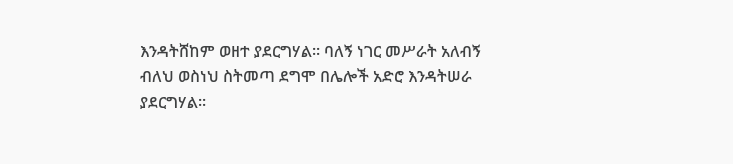እንዳትሸከም ወዘተ ያደርግሃል፡፡ ባለኝ ነገር መሥራት አለብኝ ብለህ ወስነህ ስትመጣ ደግሞ በሌሎች አድሮ እንዳትሠራ ያደርግሃል፡፡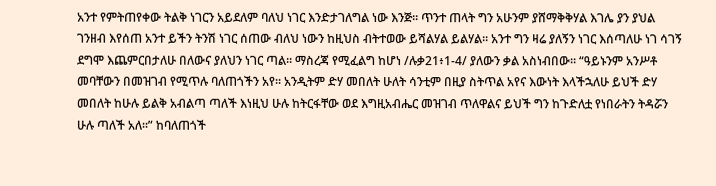አንተ የምትጠየቀው ትልቅ ነገርን አይደለም ባለህ ነገር እንድታገለግል ነው እንጅ፡፡ ጥንተ ጠላት ግን አሁንም ያሸማቅቅሃል እገሌ ያን ያህል ገንዘብ እየሰጠ አንተ ይችን ትንሽ ነገር ሰጠው ብለህ ነውን ከዚህስ ብትተወው ይሻልሃል ይልሃል፡፡ አንተ ግን ዛሬ ያለኝን ነገር እሰጣለሁ ነገ ሳገኝ ደግሞ እጨምርበታለሁ በለውና ያለህን ነገር ጣል፡፡ ማስረጃ የሚፈልግ ከሆነ /ሉቃ21፥1-4/ ያለውን ቃል አስነብበው፡፡ “ዓይኑንም አንሥቶ መባቸውን በመዝገብ የሚጥሉ ባለጠጎችን አየ፡፡ አንዲትም ድሃ መበለት ሁለት ሳንቲም በዚያ ስትጥል አየና እውነት እላችኋለሁ ይህች ድሃ መበለት ከሁሉ ይልቅ አብልጣ ጣለች እነዚህ ሁሉ ከትርፋቸው ወደ እግዚአብሔር መዝገብ ጥለዋልና ይህች ግን ከጉድለቷ የነበራትን ትዳሯን ሁሉ ጣለች አለ፡፡” ከባለጠጎች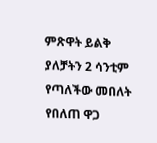ምጽዋት ይልቅ ያለቻትን 2 ሳንቲም የጣለችው መበለት የበለጠ ዋጋ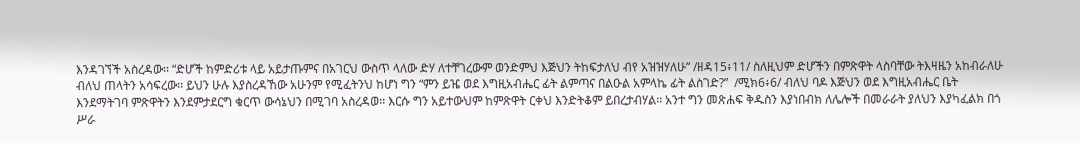እንዳገኘች አስረዳው፡፡ “ድሆች ከምድሪቱ ላይ አይታጡምና በአገርህ ውስጥ ላለው ድሃ ለተቸገረውም ወንድምህ እጅህን ትከፍታለህ ብየ አዝዝሃለሁ” /ዘዳ15፥11/ ስለዚህም ድሆችን በምጽዋት ላስባቸው ትእዛዜን አከብራለሁ ብለህ ጠላትን አሳፍረው፡፡ ይህን ሁሉ እያስረዳኸው አሁንም የሚፈትንህ ከሆነ ግን “ምን ይዤ ወደ እግዚአብሔር ፊት ልምጣና በልዑል አምላኬ ፊት ልስገድ?”  /ሚክ6፥6/ ብለህ ባዶ እጅህን ወደ እግዚአብሔር ቤት እንደማትገባ ምጽዋትን እንደምታደርግ ቁርጥ ውሳኔህን በሚገባ አስረዳወ፡፡ እርሱ ግን አይተውህም ከምጽዋት ርቀህ እንድትቆም ይበረታብሃል፡፡ አንተ ግን መጽሐፍ ቅዱስን እያነበብክ ለሌሎች በመራራት ያለህን እያካፈልክ በጎ ሥራ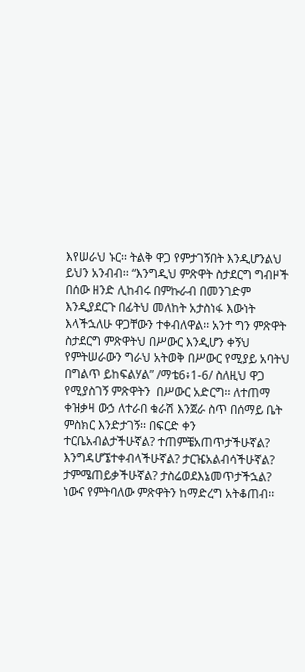እየሠራህ ኑር፡፡ ትልቅ ዋጋ የምታገኝበት እንዲሆንልህ ይህን አንብብ፡፡ “እንግዲህ ምጽዋት ስታደርግ ግብዞች በሰው ዘንድ ሊከብሩ በምኩራብ በመንገድም እንዲያደርጉ በፊትህ መለከት አታስነፋ እውነት እላችኋለሁ ዋጋቸውን ተቀብለዋል፡፡ አንተ ግን ምጽዋት ስታደርግ ምጽዋትህ በሥውር እንዲሆን ቀኝህ የምትሠራውን ግራህ አትወቅ በሥውር የሚያይ አባትህ በግልጥ ይከፍልሃል” /ማቴ6፥1-6/ ስለዚህ ዋጋ የሚያስገኝ ምጽዋትን  በሥውር አድርግ፡፡ ለተጠማ ቀዝቃዛ ውኃ ለተራበ ቁራሽ እንጀራ ስጥ በሰማይ ቤት ምስክር እንድታገኝ፡፡ በፍርድ ቀን ተርቤአብልታችሁኛል? ተጠምቼአጠጥታችሁኛል? እንግዳሆኜተቀብላችሁኛል? ታርዤአልብሳችሁኛል? ታምሜጠይቃችሁኛል? ታስሬወደእኔመጥታችኋል? ነውና የምትባለው ምጽዋትን ከማድረግ አትቆጠብ፡፡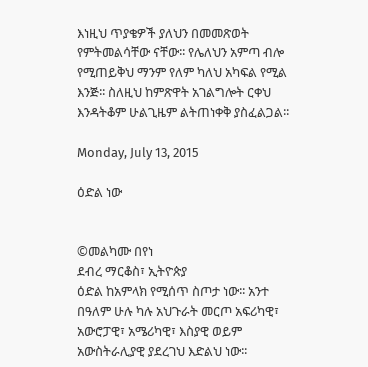እነዚህ ጥያቄዎች ያለህን በመመጽወት የምትመልሳቸው ናቸው፡፡ የሌለህን አምጣ ብሎ የሚጠይቅህ ማንም የለም ካለህ አካፍል የሚል እንጅ፡፡ ስለዚህ ከምጽዋት አገልግሎት ርቀህ እንዳትቆም ሁልጊዜም ልትጠነቀቅ ያስፈልጋል፡፡

Monday, July 13, 2015

ዕድል ነው


©መልካሙ በየነ
ደብረ ማርቆስ፣ ኢትዮጵያ
ዕድል ከአምላክ የሚሰጥ ስጦታ ነው፡፡ አንተ በዓለም ሁሉ ካሉ አህጉራት መርጦ አፍሪካዊ፣ አውሮፓዊ፣ አሜሪካዊ፣ እስያዊ ወይም አውስትራሊያዊ ያደረገህ እድልህ ነው፡፡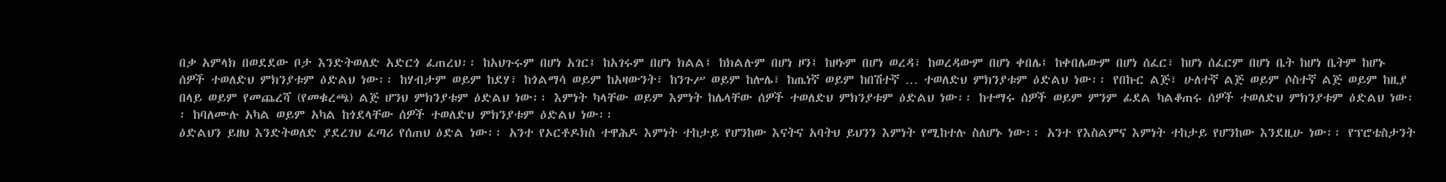በቃ አምላክ በወደደው ቦታ እንድትወለድ አድርጎ ፈጠረህ፡፡ ከአህጉሩም በሆነ አገር፤ ከአገሩም በሆነ ክልል፤ ከክልሉም በሆነ ዞን፤ ከዞኑም በሆነ ወረዳ፣ ከወረዳውም በሆነ ቀበሌ፤ ከቀበሌውም በሆነ ሰፈር፣ ከሆነ ሰፈርም በሆነ ቤት ከሆነ ቤትም ከሆኑ ሰዎች ተወለድህ ምክንያቱም ዕድልህ ነው፡፡ ከሃብታም ወይም ከደሃ፣ ከጎልማሳ ወይም ከአዛውንት፣ ከንጉሥ ወይም ከሎሌ፣ ከጤነኛ ወይም ከበሽተኛ … ተወለድህ ምክንያቱም ዕድልህ ነው፡፡ የበኩር ልጅ፣ ሁለተኛ ልጅ ወይም ሶስተኛ ልጅ ወይም ከዚያ በላይ ወይም የመጨረሻ (የመቁረጫ) ልጅ ሆንህ ምክንያቱም ዕድልህ ነው፡፡ እምነት ካላቸው ወይም እምነት ከሌላቸው ሰዎች ተወለድህ ምክንያቱም ዕድልህ ነው፡፡ ከተማሩ ሰዎች ወይም ምንም ፊደል ካልቆጠሩ ሰዎች ተወለድህ ምክንያቱም ዕድልህ ነው፡፡ ከባለሙሉ አካል ወይም አካል ከጎደላቸው ሰዎች ተወለድህ ምክንያቱም ዕድልህ ነው፡፡
ዕድልህን ይዘህ እንድትወለድ ያደረገህ ፈጣሪ የሰጠህ ዕድል ነው፡፡ አንተ የኦርቶዶክስ ተዋሕዶ እምነት ተከታይ የሆንከው እናትና አባትህ ይህንን እምነት የሚከተሉ ስለሆኑ ነው፡፡ አንተ የእስልምና እምነት ተከታይ የሆንከው እንደዚሁ ነው፡፡ የፕሮቴስታንት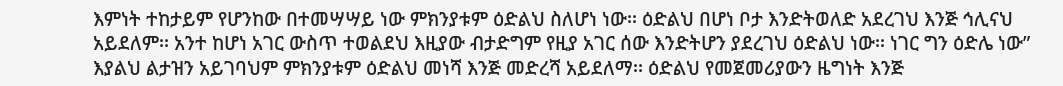እምነት ተከታይም የሆንከው በተመሣሣይ ነው ምክንያቱም ዕድልህ ስለሆነ ነው፡፡ ዕድልህ በሆነ ቦታ እንድትወለድ አደረገህ እንጅ ኅሊናህ አይደለም፡፡ አንተ ከሆነ አገር ውስጥ ተወልደህ እዚያው ብታድግም የዚያ አገር ሰው እንድትሆን ያደረገህ ዕድልህ ነው፡፡ ነገር ግን ዕድሌ ነው” እያልህ ልታዝን አይገባህም ምክንያቱም ዕድልህ መነሻ እንጅ መድረሻ አይደለማ፡፡ ዕድልህ የመጀመሪያውን ዜግነት እንጅ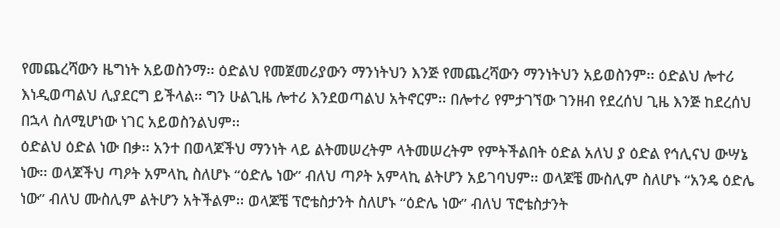የመጨረሻውን ዜግነት አይወስንማ፡፡ ዕድልህ የመጀመሪያውን ማንነትህን እንጅ የመጨረሻውን ማንነትህን አይወስንም፡፡ ዕድልህ ሎተሪ እነዲወጣልህ ሊያደርግ ይችላል፡፡ ግን ሁልጊዜ ሎተሪ እንደወጣልህ አትኖርም፡፡ በሎተሪ የምታገኘው ገንዘብ የደረሰህ ጊዜ እንጅ ከደረሰህ በኋላ ስለሚሆነው ነገር አይወስንልህም፡፡
ዕድልህ ዕድል ነው በቃ፡፡ አንተ በወላጆችህ ማንነት ላይ ልትመሠረትም ላትመሠረትም የምትችልበት ዕድል አለህ ያ ዕድል የኅሊናህ ውሣኔ ነው፡፡ ወላጆችህ ጣዖት አምላኪ ስለሆኑ “ዕድሌ ነው” ብለህ ጣዖት አምላኪ ልትሆን አይገባህም፡፡ ወላጆቼ ሙስሊም ስለሆኑ “አንዴ ዕድሌ ነው” ብለህ ሙስሊም ልትሆን አትችልም፡፡ ወላጆቼ ፕሮቴስታንት ስለሆኑ “ዕድሌ ነው” ብለህ ፕሮቴስታንት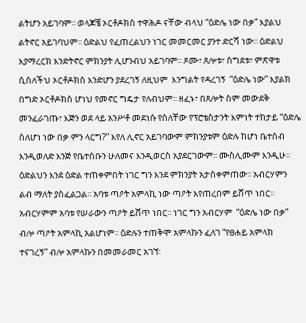ልትሆን አይገባም፡፡ ወላጆቼ ኦርቶዶክስ ተዋሕዶ ናቸው ብላህ “ዕድሌ ነው በቃ” እያልህ ልትኖር አይገባህም፡፡ ዕድልህ የፈጠረልህን ነገር መመርመር ያንተ ድርሻ ነው፡፡ ዕድልህ እያማረርክ እንድትኖር ምክንያት ሊሆንብህ አይገባም፡፡ ጾሙ፣ ጸሎቱ፣ ስግደቱ፣ ምጽዋቱ ሲሰለችህ ኦርቶዶክስ እንድሆን ያደረገኝ ለዚህም  እንግልት የዳረገኝ  “ዕድሌ ነው” እያልክ በግድ ኦርቶዶክስ ሆነህ የመኖር ግዴታ የለብህም፡፡ ዘፈኑ፣ በጸሎት ስም መውደቅ መንፈራገጡ፣ እጅን ወደ ላይ አንሥቶ መደነሱ የሰለቸው የፕሮቴስታንት እምነት ተከታይ “ዕድሌ ስለሆነ ነው በቃ ምን ላርግ?” እየለ ሊኖር አይገባውም ምክንያቱም ዕድሉ ከሆነ ቤተሰብ እንዲወለድ እንጅ የቤተሰቡን ሁለመና እንዲወርስ አያደርገውም፡፡ ሙስሊሙም እንዲሁ፡፡
ዕድልህን እንደ ዕድል ተጠቀምበት ነገር ግን እንደ ምክንያት አታስቀምጠው፡፡ አብርሃምን ልብ ማለት ያስፈልጋል፡፡ አባቱ ጣዖት አምላኪ ነው ጣዖት እየጠረበም ይሸጥ ነበር፡፡ አብርሃምም አባቱ የሠራውን ጣዖት ይሸጥ ነበር፡፡ ነገር ግን አብርሃም  “ዕድሌ ነው በቃ” ብሎ ጣዖት አምላኪ አልሆነም፡፡ ዕድሉን ተጠቅሞ አምላኩን ፈለገ “የፀሐይ አምላክ ተናገረኝ” ብሎ አምላኩን በመመራመር አገኘ፡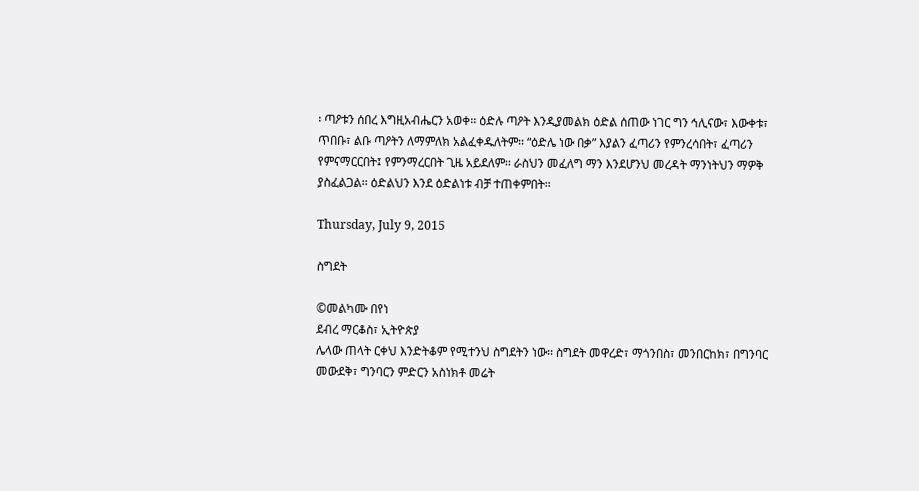፡ ጣዖቱን ሰበረ እግዚአብሔርን አወቀ፡፡ ዕድሉ ጣዖት እንዲያመልክ ዕድል ሰጠው ነገር ግን ኅሊናው፣ እውቀቱ፣ ጥበቡ፣ ልቡ ጣዖትን ለማምለክ አልፈቀዱለትም፡፡ “ዕድሌ ነው በቃ” እያልን ፈጣሪን የምንረሳበት፣ ፈጣሪን የምናማርርበት፤ የምንማረርበት ጊዜ አይደለም፡፡ ራስህን መፈለግ ማን እንደሆንህ መረዳት ማንነትህን ማዎቅ ያስፈልጋል፡፡ ዕድልህን እንደ ዕድልነቱ ብቻ ተጠቀምበት፡፡

Thursday, July 9, 2015

ስግደት

©መልካሙ በየነ
ደብረ ማርቆስ፣ ኢትዮጵያ
ሌላው ጠላት ርቀህ እንድትቆም የሚተንህ ስግደትን ነው፡፡ ስግደት መዋረድ፣ ማጎንበስ፣ መንበርከክ፣ በግንባር መውደቅ፣ ግንባርን ምድርን አስነክቶ መሬት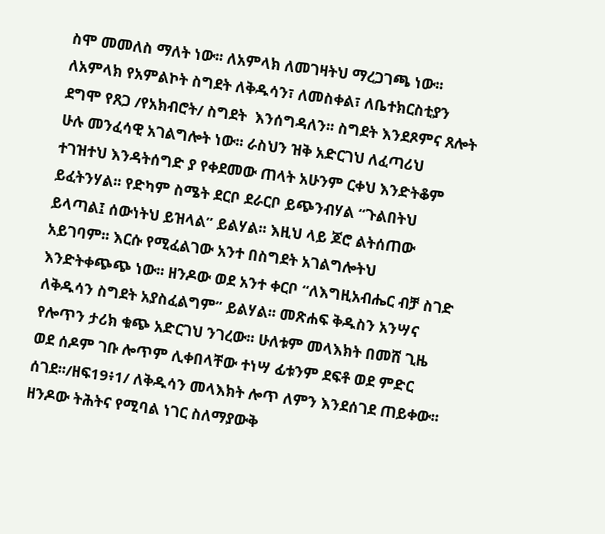ስሞ መመለስ ማለት ነው፡፡ ለአምላክ ለመገዛትህ ማረጋገጫ ነው፡፡ ለአምላክ የአምልኮት ስግደት ለቅዱሳን፣ ለመስቀል፣ ለቤተክርስቲያን ደግሞ የጸጋ /የአክብሮት/ ስግደት  እንሰግዳለን፡፡ ስግደት እንደጾምና ጸሎት ሁሉ መንፈሳዊ አገልግሎት ነው፡፡ ራስህን ዝቅ አድርገህ ለፈጣሪህ ተገዝተህ እንዳትሰግድ ያ የቀደመው ጠላት አሁንም ርቀህ እንድትቆም ይፈትንሃል፡፡ የድካም ስሜት ደርቦ ደራርቦ ይጭንብሃል “ጉልበትህ ይላጣል፤ ሰውነትህ ይዝላል” ይልሃል፡፡ እዚህ ላይ ጆሮ ልትሰጠው አይገባም፡፡ እርሱ የሚፈልገው አንተ በስግደት አገልግሎትህ እንድትቀጭጭ ነው፡፡ ዘንዶው ወደ አንተ ቀርቦ “ለእግዚአብሔር ብቻ ስገድ ለቅዱሳን ስግደት አያስፈልግም” ይልሃል፡፡ መጽሐፍ ቅዱስን አንሣና የሎጥን ታሪክ ቁጭ አድርገህ ንገረው፡፡ ሁለቱም መላእክት በመሸ ጊዜ ወደ ሰዶም ገቡ ሎጥም ሊቀበላቸው ተነሣ ፊቱንም ደፍቶ ወደ ምድር ሰገደ፡፡/ዘፍ19፥1/ ለቅዱሳን መላእክት ሎጥ ለምን እንደሰገደ ጠይቀው፡፡ ዘንዶው ትሕትና የሚባል ነገር ስለማያውቅ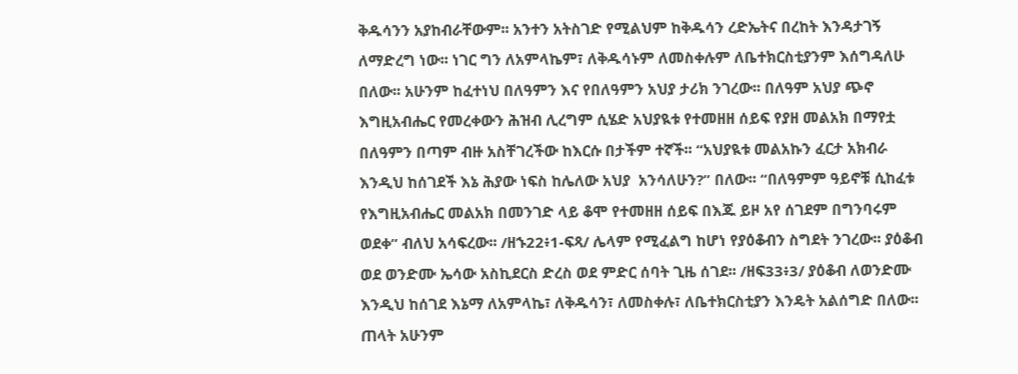ቅዱሳንን አያከብራቸውም፡፡ አንተን አትስገድ የሚልህም ከቅዱሳን ረድኤትና በረከት እንዳታገኝ ለማድረግ ነው፡፡ ነገር ግን ለአምላኬም፣ ለቅዱሳኑም ለመስቀሉም ለቤተክርስቲያንም እሰግዳለሁ በለው፡፡ አሁንም ከፈተነህ በለዓምን እና የበለዓምን አህያ ታሪክ ንገረው፡፡ በለዓም አህያ ጭኖ እግዚአብሔር የመረቀውን ሕዝብ ሊረግም ሲሄድ አህያዪቱ የተመዘዘ ሰይፍ የያዘ መልአክ በማየቷ በለዓምን በጣም ብዙ አስቸገረችው ከእርሱ በታችም ተኛች፡፡ “አህያዪቱ መልአኩን ፈርታ አክብራ እንዲህ ከሰገደች እኔ ሕያው ነፍስ ከሌለው አህያ  አንሳለሁን?” በለው፡፡ “በለዓምም ዓይኖቹ ሲከፈቱ የእግዚአብሔር መልአክ በመንገድ ላይ ቆሞ የተመዘዘ ሰይፍ በእጁ ይዞ አየ ሰገደም በግንባሩም ወደቀ” ብለህ አሳፍረው፡፡ /ዘኁ22፥1-ፍጻ/ ሌላም የሚፈልግ ከሆነ የያዕቆብን ስግደት ንገረው፡፡ ያዕቆብ ወደ ወንድሙ ኤሳው አስኪደርስ ድረስ ወደ ምድር ሰባት ጊዜ ሰገደ፡፡ /ዘፍ33፥3/ ያዕቆብ ለወንድሙ እንዲህ ከሰገደ እኔማ ለአምላኬ፣ ለቅዱሳን፣ ለመስቀሉ፣ ለቤተክርስቲያን እንዴት አልሰግድ በለው፡፡ ጠላት አሁንም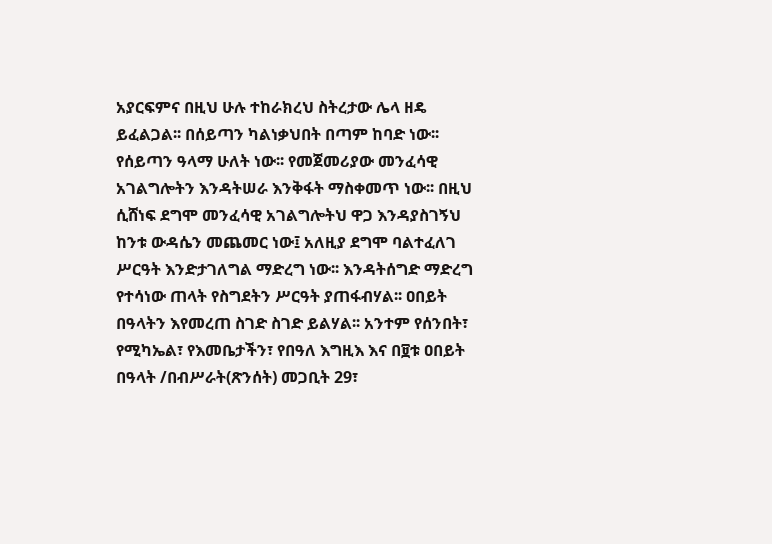አያርፍምና በዚህ ሁሉ ተከራክረህ ስትረታው ሌላ ዘዴ ይፈልጋል፡፡ በሰይጣን ካልነቃህበት በጣም ከባድ ነው፡፡ የሰይጣን ዓላማ ሁለት ነው፡፡ የመጀመሪያው መንፈሳዊ አገልግሎትን እንዳትሠራ እንቅፋት ማስቀመጥ ነው፡፡ በዚህ ሲሸነፍ ደግሞ መንፈሳዊ አገልግሎትህ ዋጋ እንዳያስገኝህ ከንቱ ውዳሴን መጨመር ነው፤ አለዚያ ደግሞ ባልተፈለገ ሥርዓት እንድታገለግል ማድረግ ነው፡፡ እንዳትሰግድ ማድረግ የተሳነው ጠላት የስግደትን ሥርዓት ያጠፋብሃል፡፡ ዐበይት በዓላትን እየመረጠ ስገድ ስገድ ይልሃል፡፡ አንተም የሰንበት፣ የሚካኤል፣ የእመቤታችን፣ የበዓለ እግዚእ እና በ፱ቱ ዐበይት በዓላት /በብሥራት(ጽንሰት) መጋቢት 29፣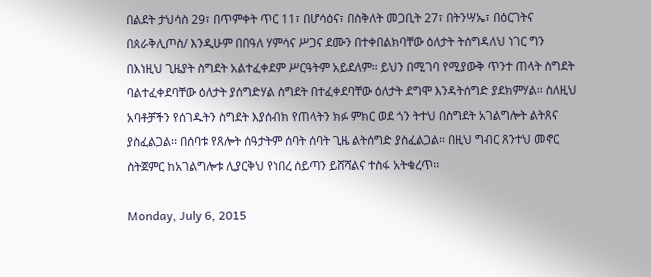በልደት ታህሳስ 29፣ በጥምቀት ጥር 11፣ በሆሳዕና፣ በስቅለት መጋቢት 27፣ በትንሣኤ፣ በዕርገትና በጰራቅሊጦስ/ እንዲሁም በበዓለ ሃምሳና ሥጋና ደሙን በተቀበልክባቸው ዕለታት ትሰግዳለህ ነገር ግን በእነዚህ ጊዜያት ስግደት አልተፈቀደም ሥርዓትም አይደለም፡፡ ይህን በሚገባ የሚያውቅ ጥንተ ጠላት ስግደት ባልተፈቀደባቸው ዕለታት ያሰግድሃል ስግደት በተፈቀደባቸው ዕለታት ደግሞ እንዳትሰግድ ያደክምሃል፡፡ ስለዚህ አባቶቻችን የሰገዱትን ስግደት እያሰብክ የጠላትን ክፉ ምክር ወደ ጎን ትተህ በስግደት አገልግሎት ልትጸና ያስፈልጋል፡፡ በሰባቱ የጸሎት ሰዓታትም ሰባት ሰባት ጊዜ ልትሰግድ ያስፈልጋል፡፡ በዚህ ግብር ጸንተህ መኖር ስትጀምር ከአገልግሎቱ ሊያርቅህ የነበረ ሰይጣን ይሸሻልና ተስፋ አትቁረጥ፡፡

Monday, July 6, 2015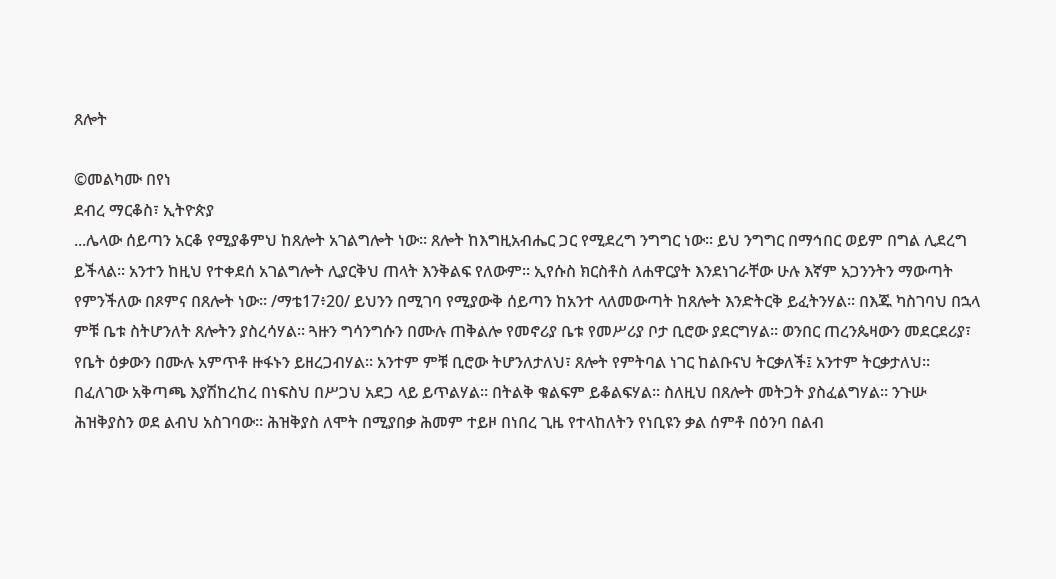ጸሎት

©መልካሙ በየነ
ደብረ ማርቆስ፣ ኢትዮጵያ
...ሌላው ሰይጣን አርቆ የሚያቆምህ ከጸሎት አገልግሎት ነው፡፡ ጸሎት ከእግዚአብሔር ጋር የሚደረግ ንግግር ነው፡፡ ይህ ንግግር በማኅበር ወይም በግል ሊደረግ ይችላል፡፡ አንተን ከዚህ የተቀደሰ አገልግሎት ሊያርቅህ ጠላት እንቅልፍ የለውም፡፡ ኢየሱስ ክርስቶስ ለሐዋርያት እንደነገራቸው ሁሉ እኛም አጋንንትን ማውጣት የምንችለው በጾምና በጸሎት ነው፡፡ /ማቴ17፥20/ ይህንን በሚገባ የሚያውቅ ሰይጣን ከአንተ ላለመውጣት ከጸሎት እንድትርቅ ይፈትንሃል፡፡ በእጁ ካስገባህ በኋላ ምቹ ቤቱ ስትሆንለት ጸሎትን ያስረሳሃል፡፡ ጓዙን ግሳንግሱን በሙሉ ጠቅልሎ የመኖሪያ ቤቱ የመሥሪያ ቦታ ቢሮው ያደርግሃል፡፡ ወንበር ጠረንጴዛውን መደርደሪያ፣ የቤት ዕቃውን በሙሉ አምጥቶ ዙፋኑን ይዘረጋብሃል፡፡ አንተም ምቹ ቢሮው ትሆንለታለህ፣ ጸሎት የምትባል ነገር ከልቡናህ ትርቃለች፤ አንተም ትርቃታለህ፡፡ በፈለገው አቅጣጫ እያሽከረከረ በነፍስህ በሥጋህ አደጋ ላይ ይጥልሃል፡፡ በትልቅ ቁልፍም ይቆልፍሃል፡፡ ስለዚህ በጸሎት መትጋት ያስፈልግሃል፡፡ ንጉሡ ሕዝቅያስን ወደ ልብህ አስገባው፡፡ ሕዝቅያስ ለሞት በሚያበቃ ሕመም ተይዞ በነበረ ጊዜ የተላከለትን የነቢዩን ቃል ሰምቶ በዕንባ በልብ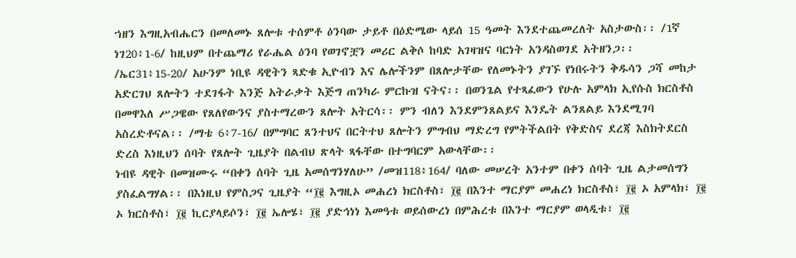ኀዘን እግዚአብሔርን በመለመኑ ጸሎቱ ተሰምቶ ዕንባው ታይቶ በዕድሜው ላይሰ 15 ዓመት እንደተጨመረለት አስታውስ፡፡ /1ኛ ነገ20፥1-6/ ከዚህም በተጨማሪ የራሔል ዕንባ የወገኖቿን መሪር ልቅሶ ከባድ አገዛዝና ባርነት አንዳስወገደ አትዘንጋ፡፡ /ኤር31፥15-20/ አሁንም ነቢዩ ዳዊትን ጻድቁ ኢዮብን እና ሌሎችንም በጸሎታቸው የለመኑትን ያገኙ የነበሩትን ቅዱሳን ጋሻ መከታ አድርገህ ጸሎትን ተደገፋት እንጅ አትራቃት እጅግ ጠንካራ ምርኩዝ ናትና፡፡ በወንጌል የተጻፈውን የሁሉ አምላክ ኢየሱስ ክርስቶስ በመዋእለ ሥጋዌው የጸለየውንና ያስተማረውን ጸሎት አትርሳ፡፡ ምን ብለን እንደምንጸልይና እንዴት ልንጸልይ እንደሚገባ አስረድቶናል፡፡ /ማቴ 6፥7-16/ በምግባር ጸንተህና በርትተህ ጸሎትን ምግብህ ማድረግ የምትችልበት የቅድስና ደረጃ እስክትደርስ ድረስ እነዚህን ሰባት የጸሎት ጊዜያት በልብህ ጽላት ጻፋቸው በተግባርም አውላቸው፡፡
ነብዩ ዳዊት በመዝሙሩ “በቀን ሰባት ጊዜ አመሰግንሃለሁ” /መዝ118፥164/ ባለው መሠረት አንተም በቀን ሰባት ጊዜ ልታመሰግን ያስፈልግሃል፡፡ በእነዚህ የምስጋና ጊዜያት “፲፪ እግዚኦ መሐረነ ክርስቶስ፣ ፲፪ በእንተ ማርያም መሐረነ ክርስቶስ፣ ፲፪ ኦ አምላክ፣ ፲፪ ኦ ክርስቶስ፣ ፲፪ ኪርያላይሶን፣ ፲፪ ኤሎሄ፣ ፲፪ ያድኅነነ እመዓቱ ወይሰውረነ በምሕረቱ በእንተ ማርያም ወላዲቱ፣ ፲፪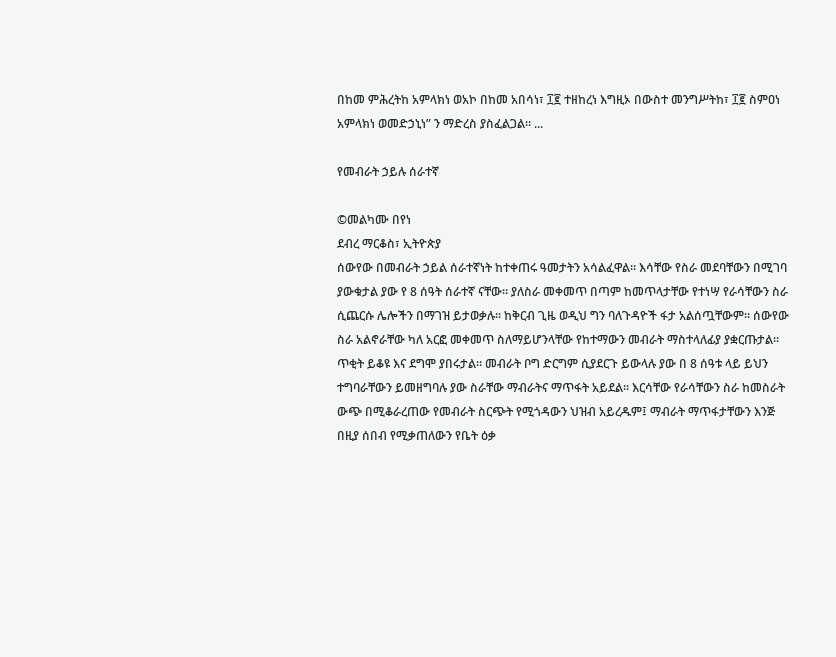በከመ ምሕረትከ አምላክነ ወአኮ በከመ አበሳነ፣ ፲፪ ተዘከረነ እግዚኦ በውስተ መንግሥትከ፣ ፲፪ ስምዐነ አምላክነ ወመድኃኒነ” ን ማድረስ ያስፈልጋል፡፡ ...

የመብራት ኃይሉ ሰራተኛ

©መልካሙ በየነ
ደብረ ማርቆስ፣ ኢትዮጵያ
ሰውየው በመብራት ኃይል ሰራተኛነት ከተቀጠሩ ዓመታትን አሳልፈዋል። እሳቸው የስራ መደባቸውን በሚገባ ያውቁታል ያው የ 8 ሰዓት ሰራተኛ ናቸው። ያለስራ መቀመጥ በጣም ከመጥላታቸው የተነሣ የራሳቸውን ስራ ሲጨርሱ ሌሎችን በማገዝ ይታወቃሉ። ከቅርብ ጊዜ ወዲህ ግን ባለጉዳዮች ፋታ አልሰጧቸውም። ሰውየው ስራ አልኖራቸው ካለ አርፎ መቀመጥ ስለማይሆንላቸው የከተማውን መብራት ማስተላለፊያ ያቋርጡታል። ጥቂት ይቆዩ እና ደግሞ ያበሩታል። መብራት ቦግ ድርግም ሲያደርጉ ይውላሉ ያው በ 8 ሰዓቱ ላይ ይህን ተግባራቸውን ይመዘግባሉ ያው ስራቸው ማብራትና ማጥፋት አይደል። እርሳቸው የራሳቸውን ስራ ከመስራት ውጭ በሚቆራረጠው የመብራት ስርጭት የሚጎዳውን ህዝብ አይረዱም፤ ማብራት ማጥፋታቸውን እንጅ በዚያ ሰበብ የሚቃጠለውን የቤት ዕቃ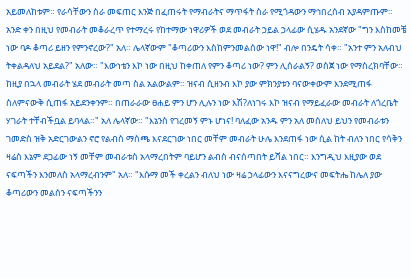አይመለከቱም። የራሳቸውን ስራ መፍጠር እንጅ በፈጠሩት የማብራትና ማጥፋት ስራ የሚጎዳውን ማኅበረሰብ አያዳምጡም።
አንድ ቀን በዚህ የመብራት መቆራረጥ የተማረሩ የከተማው ነዋሪዎች ወደ መብራት ኃይል ኃላፊው ሲሄዱ አንደኛው "ግን እስከመቼ ነው ባዶ ቆጣሪ ይዘን የምንኖረው?" አለ። ሌላኛውም "ቆጣሪውን እስከምንመልሰው ነዋ!" ብሎ በንዴት ሳቀ። "አንተ ምን አለብህ ትቀልዳለህ አይደል?" አለው። "እውነቴን እኮ ነው በዚህ ከቀጠለ የምን ቆጣሪ ነው? ምን ሊሰራልኝ? ወስጀ ነው የማስረክባቸው። ከዚያ በኋላ መብራት ሄደ መብራት መጣ ስል አልውልም። ዝናብ ሲዘንብ እኮ ያው ምክንያቱን ባናውቀውም እንደሚጠፋ ስለምናውቅ ሲጠፋ አይደንቀንም። በጠራራው ፀሐይ ምን ሆን ሊሉን ነው እሽ?ለነገሩ እኮ ዝናብ የማይፈራው መብራት ለጎረቤት ሃገራት ተቸብችቧል ይባላል።" አለ ሌላኛው። "እኔንስ የገረመኝ ምኑ ሆነና! ባለፈው አንዱ ምን አለ መሰለህ ይህን የመብራቱን ገመድስ ዝቅ አድርገውልን ኖሮ የልብስ ማስጫ እናደርገው ነበር መቸም መብራት ሁሌ እንደጠፋ ነው ሲል ከት ብለን ነበር የሳቅን ዛሬስ እኔም ደጋፊው ነኝ መቸም መብራቱስ አላማረበትም ባይሆን ልብስ ብናሰጣበት ይሻል ነበር። እንግዲህ እዚያው ወደ ናፍጣችን እንመለስ አላማረብንም" አለ። "እሱማ መች ቀረልን ብለህ ነው ዛሬ ኃላፊውን እናናግረውና መፍትሔ ከሌለ ያው ቆጣሪውን መልሰን ናፍጣችንን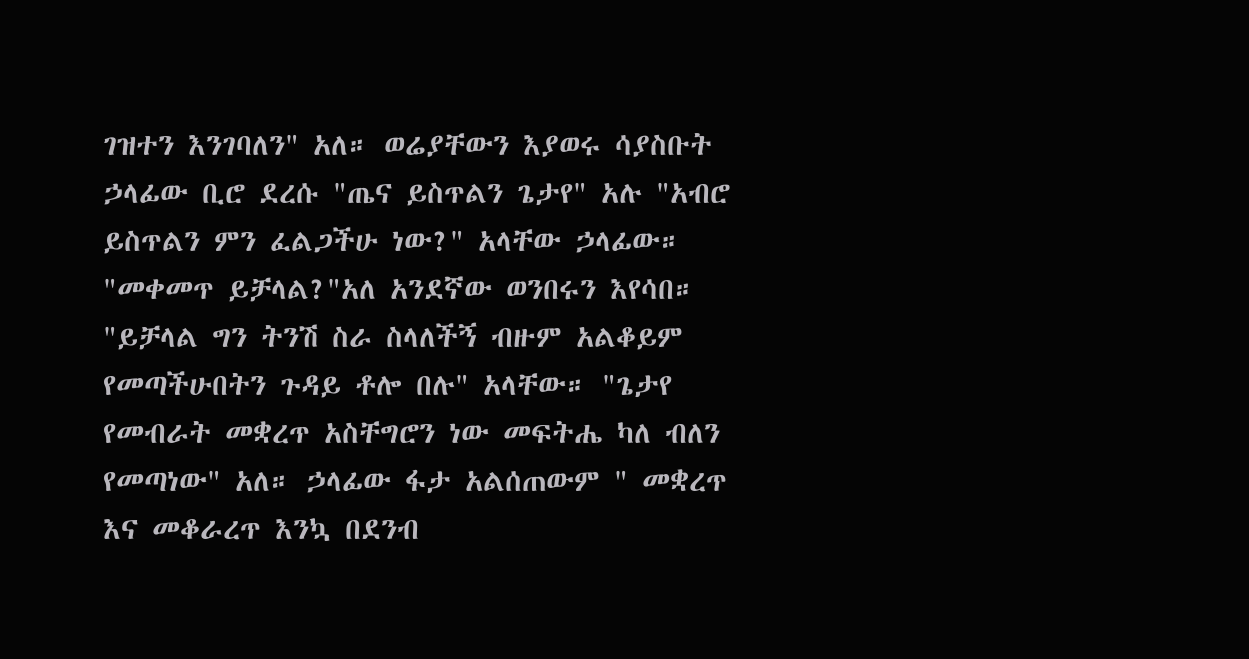ገዝተን እንገባለን" አለ። ወሬያቸውን እያወሩ ሳያስቡት ኃላፊው ቢሮ ደረሱ "ጤና ይስጥልን ጌታየ" አሉ "አብሮ ይስጥልን ምን ፈልጋችሁ ነው?" አላቸው ኃላፊው። "መቀመጥ ይቻላል?"አለ አንደኛው ወንበሩን እየሳበ። "ይቻላል ግን ትንሽ ስራ ስላለችኝ ብዙም አልቆይም የመጣችሁበትን ጉዳይ ቶሎ በሉ" አላቸው። "ጌታየ የመብራት መቋረጥ አስቸግሮን ነው መፍትሔ ካለ ብለን የመጣነው" አለ። ኃላፊው ፋታ አልሰጠውም " መቋረጥ እና መቆራረጥ እንኳ በደንብ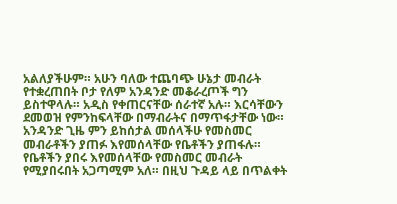አልለያችሁም። አሁን ባለው ተጨባጭ ሁኔታ መብራት የተቋረጠበት ቦታ የለም አንዳንድ መቆራረጦች ግን ይስተዋላሉ። አዲስ የቀጠርናቸው ሰራተኛ አሉ። እርሳቸውን ደመወዝ የምንከፍላቸው በማብራትና በማጥፋታቸው ነው። አንዳንድ ጊዜ ምን ይከሰታል መሰላችሁ የመስመር መብራቶችን ያጠፉ እየመሰላቸው የቤቶችን ያጠፋሉ። የቤቶችን ያበሩ እየመሰላቸው የመስመር መብራት የሚያበሩበት አጋጣሚም አለ። በዚህ ጉዳይ ላይ በጥልቀት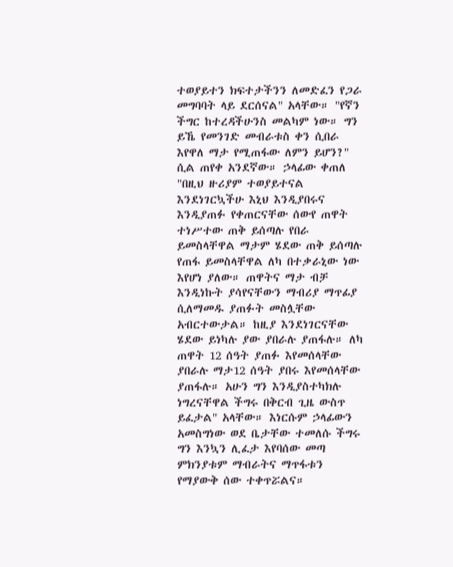ተወያይተን ክፍተታችንን ለመድፈን የጋራ መግባባት ላይ ደርሰናል" አላቸው። "የኛን ችግር ከተረዳችሁንስ መልካም ነው። ግን ይኼ የመንገድ መብራቱስ ቀን ሲበራ እየዋለ ማታ የሚጠፋው ለምን ይሆን?" ሲል ጠየቀ አንደኛው። ኃላፊው ቀጠለ "በዚህ ዙሪያም ተወያይተናል እንደነገርኳችሁ እኒህ እንዲያበሩና እንዲያጠፉ የቀጠርናቸው ሰውየ ጠዋት ተነሥተው ጠቅ ይሰጣሉ የበራ ይመስላቸዋል ማታም ሄደው ጠቅ ይሰጣሉ የጠፋ ይመስላቸዋል ለካ በተቃራኒው ነው እየሆነ ያለው። ጠዋትና ማታ ብቻ እንዲነኩት ያሳየናቸውን ማብሪያ ማጥፊያ ሲለማመዱ ያጠፉት መስሏቸው አብርተውታል። ከዚያ እንደነገርናቸው ሄደው ይነካሉ ያው ያበራሉ ያጠፋሉ። ለካ ጠዋት 12 ሰዓት ያጠፉ እየመሰላቸው ያበራሉ ማታ12 ሰዓት ያበሩ እየመሰላቸው ያጠፋሉ። አሁን ግን እንዲያስተካክሉ ነግረናቸዋል ችግሩ በቅርብ ጊዜ ውስጥ ይፈታል" አላቸው። እነርሱም ኃላፊውን አመስግነው ወደ ቤታቸው ተመለሱ ችግሩ ግን እንኳን ሊፈታ እየባሰው መጣ ምክንያቱም ማብራትና ማጥፋቱን የማያውቅ ሰው ተቀጥሯልና።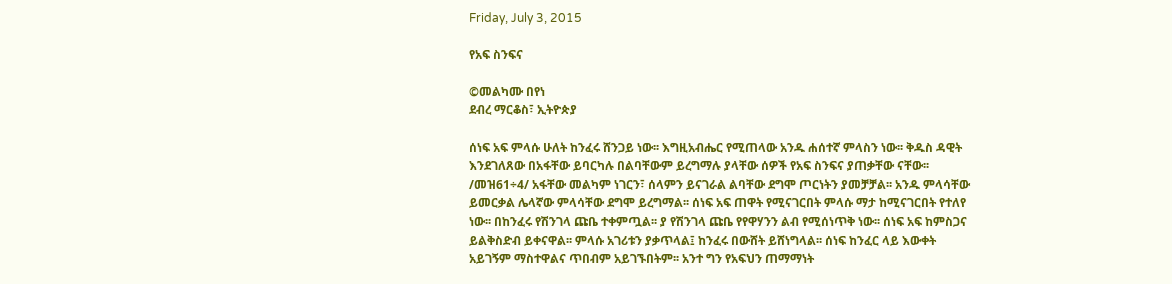Friday, July 3, 2015

የአፍ ስንፍና

©መልካሙ በየነ
ደብረ ማርቆስ፣ ኢትዮጵያ

ሰነፍ አፍ ምላሱ ሁለት ከንፈሩ ሸንጋይ ነው፡፡ እግዚአብሔር የሚጠላው አንዱ ሐሰተኛ ምላስን ነው፡፡ ቅዱስ ዳዊት እንደገለጸው በአፋቸው ይባርካሉ በልባቸውም ይረግማሉ ያላቸው ሰዎች የአፍ ስንፍና ያጠቃቸው ናቸው፡፡/መዝ61÷4/ አፋቸው መልካም ነገርን፣ ሰላምን ይናገራል ልባቸው ደግሞ ጦርነትን ያመቻቻል፡፡ አንዱ ምላሳቸው ይመርቃል ሌላኛው ምላሳቸው ደግሞ ይረግማል፡፡ ሰነፍ አፍ ጠዋት የሚናገርበት ምላሱ ማታ ከሚናገርበት የተለየ ነው፡፡ በከንፈሩ የሽንገላ ጩቤ ተቀምጧል፡፡ ያ የሽንገላ ጩቤ የየዋሃንን ልብ የሚሰነጥቅ ነው፡፡ ሰነፍ አፍ ከምስጋና ይልቅስድብ ይቀናዋል፡፡ ምላሱ አገሪቱን ያቃጥላል፤ ከንፈሩ በውሸት ይሸነግላል፡፡ ሰነፍ ከንፈር ላይ እውቀት አይገኝም ማስተዋልና ጥበብም አይገኙበትም፡፡ አንተ ግን የአፍህን ጠማማነት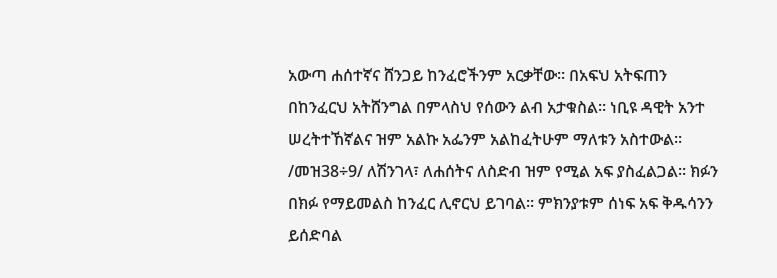አውጣ ሐሰተኛና ሸንጋይ ከንፈሮችንም አርቃቸው፡፡ በአፍህ አትፍጠን በከንፈርህ አትሸንግል በምላስህ የሰውን ልብ አታቁስል፡፡ ነቢዩ ዳዊት አንተ ሠረትተኸኛልና ዝም አልኩ አፌንም አልከፈትሁም ማለቱን አስተውል፡፡/መዝ38÷9/ ለሽንገላ፣ ለሐሰትና ለስድብ ዝም የሚል አፍ ያስፈልጋል፡፡ ክፉን በክፉ የማይመልስ ከንፈር ሊኖርህ ይገባል፡፡ ምክንያቱም ሰነፍ አፍ ቅዱሳንን ይሰድባል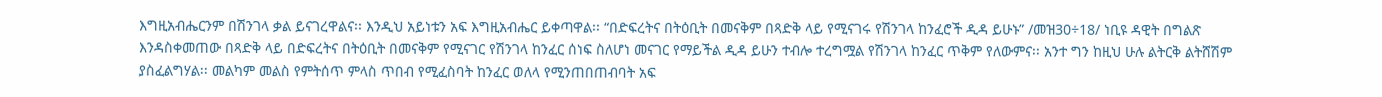እግዚአብሔርንም በሽንገላ ቃል ይናገረዋልና፡፡ እንዲህ አይነቱን አፍ እግዚአብሔር ይቀጣዋል፡፡ “በድፍረትና በትዕቢት በመናቅም በጻድቅ ላይ የሚናገሩ የሽንገላ ከንፈሮች ዲዳ ይሁኑ” /መዝ30÷18/ ነቢዩ ዳዊት በግልጽ እንዳስቀመጠው በጻድቅ ላይ በድፍረትና በትዕቢት በመናቅም የሚናገር የሽንገላ ከንፈር ሰነፍ ስለሆነ መናገር የማይችል ዲዳ ይሁን ተብሎ ተረግሟል የሽንገላ ከንፈር ጥቅም የለውምና፡፡ አንተ ግን ከዚህ ሁሉ ልትርቅ ልትሸሽም ያስፈልግሃል፡፡ መልካም መልስ የምትሰጥ ምላስ ጥበብ የሚፈስባት ከንፈር ወለላ የሚንጠበጠብባት አፍ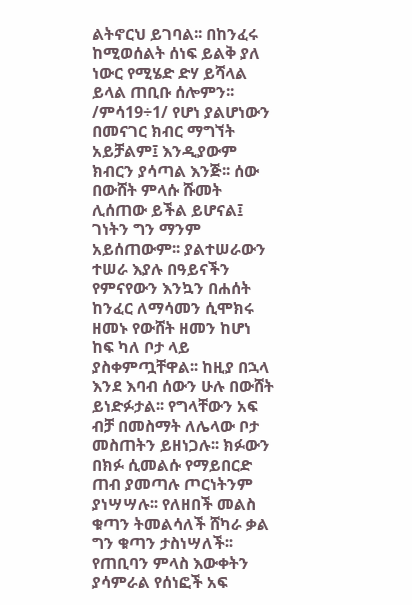ልትኖርህ ይገባል፡፡ በከንፈሩ ከሚወሰልት ሰነፍ ይልቅ ያለ ነውር የሚሄድ ድሃ ይሻላል ይላል ጠቢቡ ሰሎምን፡፡/ምሳ19÷1/ የሆነ ያልሆነውን በመናገር ክብር ማግኘት አይቻልም፤ እንዲያውም ክብርን ያሳጣል እንጅ፡፡ ሰው በውሸት ምላሱ ሹመት ሊሰጠው ይችል ይሆናል፤ ገነትን ግን ማንም አይሰጠውም፡፡ ያልተሠራውን ተሠራ እያሉ በዓይናችን የምናየውን እንኳን በሐሰት ከንፈር ለማሳመን ሲሞክሩ ዘመኑ የውሸት ዘመን ከሆነ ከፍ ካለ ቦታ ላይ ያስቀምጧቸዋል፡፡ ከዚያ በኋላ እንደ እባብ ሰውን ሁሉ በውሸት ይነድፉታል፡፡ የግላቸውን አፍ ብቻ በመስማት ለሌላው ቦታ መስጠትን ይዘነጋሉ፡፡ ክፉውን በክፉ ሲመልሱ የማይበርድ ጠብ ያመጣሉ ጦርነትንም ያነሣሣሉ፡፡ የለዘበች መልስ ቁጣን ትመልሳለች ሸካራ ቃል ግን ቁጣን ታስነሣለች፡፡ የጠቢባን ምላስ እውቀትን ያሳምራል የሰነፎች አፍ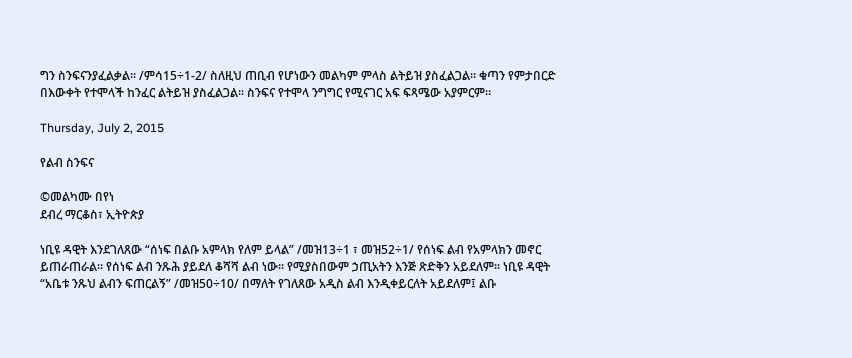ግን ስንፍናንያፈልቃል፡፡ /ምሳ15÷1-2/ ስለዚህ ጠቢብ የሆነውን መልካም ምላስ ልትይዝ ያስፈልጋል፡፡ ቁጣን የምታበርድ በእውቀት የተሞላች ከንፈር ልትይዝ ያስፈልጋል፡፡ ስንፍና የተሞላ ንግግር የሚናገር አፍ ፍጻሜው አያምርም፡፡

Thursday, July 2, 2015

የልብ ስንፍና

©መልካሙ በየነ
ደብረ ማርቆስ፣ ኢትዮጵያ

ነቢዩ ዳዊት እንደገለጸው “ሰነፍ በልቡ አምላክ የለም ይላል” /መዝ13÷1 ፣ መዝ52÷1/ የሰነፍ ልብ የአምላክን መኖር ይጠራጠራል፡፡ የሰነፍ ልብ ንጹሕ ያይደለ ቆሻሻ ልብ ነው፡፡ የሚያስበውም ኃጢአትን እንጅ ጽድቅን አይደለም፡፡ ነቢዩ ዳዊት “አቤቱ ንጹህ ልብን ፍጠርልኝ” /መዝ50÷10/ በማለት የገለጸው አዲስ ልብ እንዲቀይርለት አይደለም፤ ልቡ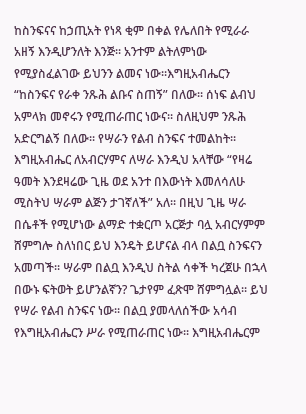ከስንፍናና ከኃጢአት የነጻ ቂም በቀል የሌለበት የሚራራ አዘኝ እንዲሆንለት እንጅ፡፡ አንተም ልትለምነው የሚያስፈልገው ይህንን ልመና ነው፡፡እግዚአብሔርን “ከስንፍና የራቀ ንጹሕ ልቡና ስጠኝ” በለው፡፡ ሰነፍ ልብህ አምላክ መኖሩን የሚጠራጠር ነውና፡፡ ስለዚህም ንጹሕ አድርግልኝ በለው፡፡ የሣራን የልብ ስንፍና ተመልከት፡፡ እግዚአብሔር ለአብርሃምና ለሣራ እንዲህ አላቸው “የዛሬ ዓመት እንደዛሬው ጊዜ ወደ አንተ በእውነት እመለሳለሁ ሚስትህ ሣራም ልጅን ታገኛለች” አለ፡፡ በዚህ ጊዜ ሣራ በሴቶች የሚሆነው ልማድ ተቋርጦ አርጅታ ባሏ አብርሃምም ሸምግሎ ስለነበር ይህ እንዴት ይሆናል ብላ በልቧ ስንፍናን አመጣች፡፡ ሣራም በልቧ እንዲህ ስትል ሳቀች ካረጀሁ በኋላ በውኑ ፍትወት ይሆንልኛን? ጌታየም ፈጽሞ ሸምግሏል፡፡ ይህ የሣራ የልብ ስንፍና ነው፡፡ በልቧ ያመላለሰችው አሳብ የእግዚአብሔርን ሥራ የሚጠራጠር ነው፡፡ እግዚአብሔርም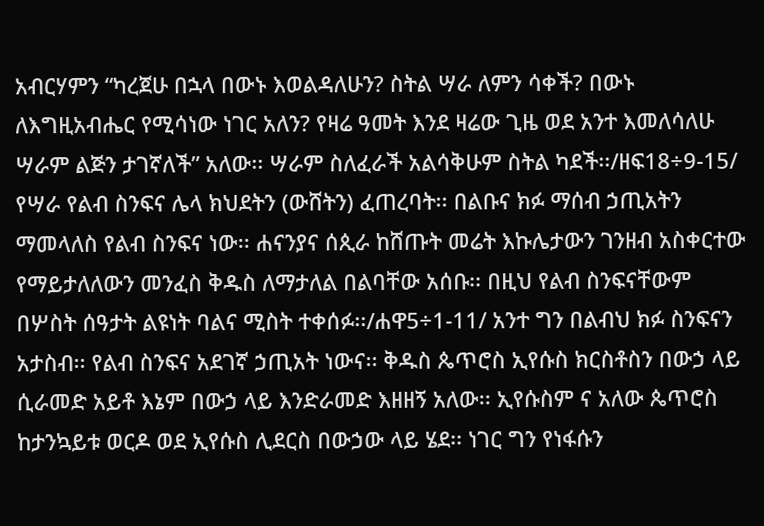አብርሃምን “ካረጀሁ በኋላ በውኑ እወልዳለሁን? ስትል ሣራ ለምን ሳቀች? በውኑ ለእግዚአብሔር የሚሳነው ነገር አለን? የዛሬ ዓመት እንደ ዛሬው ጊዜ ወደ አንተ እመለሳለሁ ሣራም ልጅን ታገኛለች” አለው፡፡ ሣራም ስለፈራች አልሳቅሁም ስትል ካደች፡፡/ዘፍ18÷9-15/ የሣራ የልብ ስንፍና ሌላ ክህደትን (ውሸትን) ፈጠረባት፡፡ በልቡና ክፉ ማሰብ ኃጢአትን ማመላለስ የልብ ስንፍና ነው፡፡ ሐናንያና ሰጲራ ከሸጡት መሬት እኩሌታውን ገንዘብ አስቀርተው የማይታለለውን መንፈስ ቅዱስ ለማታለል በልባቸው አሰቡ፡፡ በዚህ የልብ ስንፍናቸውም በሦስት ሰዓታት ልዩነት ባልና ሚስት ተቀሰፉ፡፡/ሐዋ5÷1-11/ አንተ ግን በልብህ ክፉ ስንፍናን አታስብ፡፡ የልብ ስንፍና አደገኛ ኃጢአት ነውና፡፡ ቅዱስ ጴጥሮስ ኢየሱስ ክርስቶስን በውኃ ላይ ሲራመድ አይቶ እኔም በውኃ ላይ እንድራመድ እዘዘኝ አለው፡፡ ኢየሱስም ና አለው ጴጥሮስ ከታንኳይቱ ወርዶ ወደ ኢየሱስ ሊደርስ በውኃው ላይ ሄደ፡፡ ነገር ግን የነፋሱን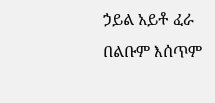ኃይል አይቶ ፈራ በልቡም እሰጥም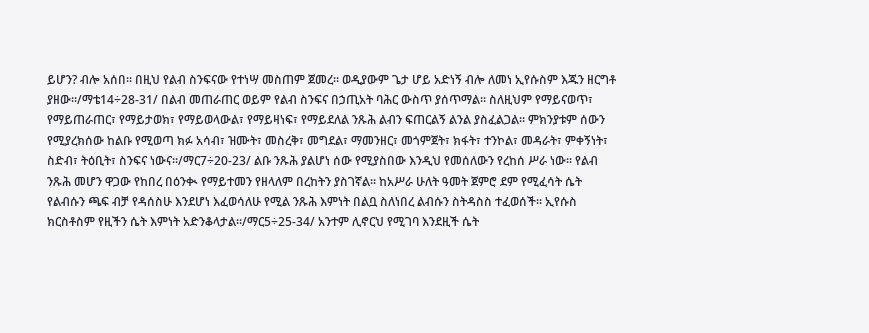ይሆን? ብሎ አሰበ፡፡ በዚህ የልብ ስንፍናው የተነሣ መስጠም ጀመረ፡፡ ወዲያውም ጌታ ሆይ አድነኝ ብሎ ለመነ ኢየሱስም እጁን ዘርግቶ ያዘው፡፡/ማቴ14÷28-31/ በልብ መጠራጠር ወይም የልብ ስንፍና በኃጢአት ባሕር ውስጥ ያሰጥማል፡፡ ስለዚህም የማይናወጥ፣ የማይጠራጠር፣ የማይታወክ፣ የማይወላውል፣ የማይዛነፍ፣ የማይደለል ንጹሕ ልብን ፍጠርልኝ ልንል ያስፈልጋል፡፡ ምክንያቱም ሰውን የሚያረክሰው ከልቡ የሚወጣ ክፉ አሳብ፣ ዝሙት፣ መስረቅ፣ መግደል፣ ማመንዘር፣ መጎምጀት፣ ክፋት፣ ተንኮል፣ መዳራት፣ ምቀኝነት፣ ስድብ፣ ትዕቢት፣ ስንፍና ነውና፡፡/ማር7÷20-23/ ልቡ ንጹሕ ያልሆነ ሰው የሚያስበው እንዲህ የመሰለውን የረከሰ ሥራ ነው፡፡ የልብ ንጹሕ መሆን ዋጋው የከበረ በዕንቊ የማይተመን የዘላለም በረከትን ያስገኛል፡፡ ከአሥራ ሁለት ዓመት ጀምሮ ደም የሚፈሳት ሴት የልብሱን ጫፍ ብቻ የዳሰስሁ እንደሆነ እፈወሳለሁ የሚል ንጹሕ እምነት በልቧ ስለነበረ ልብሱን ስትዳስስ ተፈወሰች፡፡ ኢየሱስ ክርስቶስም የዚችን ሴት እምነት አድንቆላታል፡፡/ማር5÷25-34/ አንተም ሊኖርህ የሚገባ እንደዚች ሴት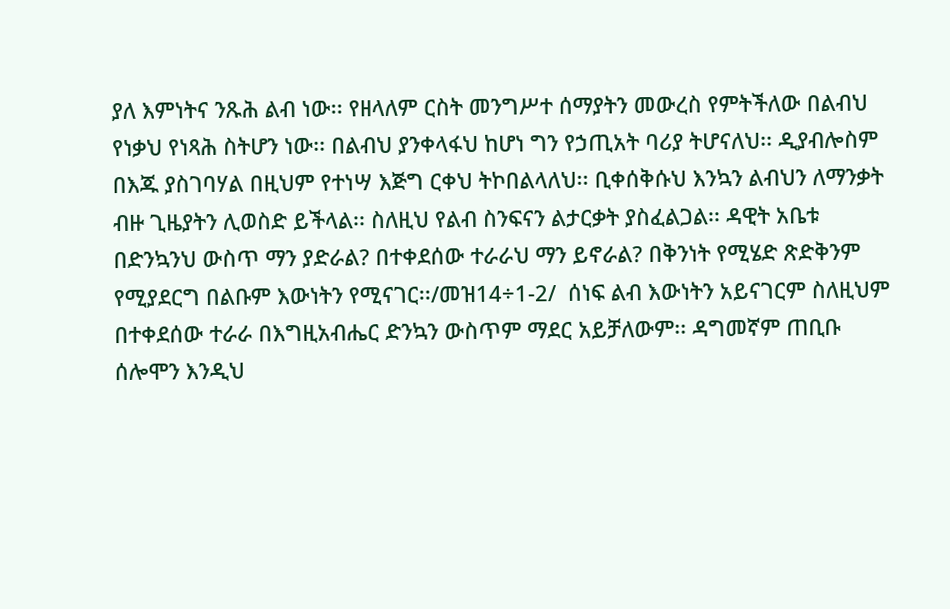ያለ እምነትና ንጹሕ ልብ ነው፡፡ የዘላለም ርስት መንግሥተ ሰማያትን መውረስ የምትችለው በልብህ የነቃህ የነጻሕ ስትሆን ነው፡፡ በልብህ ያንቀላፋህ ከሆነ ግን የኃጢአት ባሪያ ትሆናለህ፡፡ ዲያብሎስም በእጁ ያስገባሃል በዚህም የተነሣ እጅግ ርቀህ ትኮበልላለህ፡፡ ቢቀሰቅሱህ እንኳን ልብህን ለማንቃት ብዙ ጊዜያትን ሊወስድ ይችላል፡፡ ስለዚህ የልብ ስንፍናን ልታርቃት ያስፈልጋል፡፡ ዳዊት አቤቱ በድንኳንህ ውስጥ ማን ያድራል? በተቀደሰው ተራራህ ማን ይኖራል? በቅንነት የሚሄድ ጽድቅንም የሚያደርግ በልቡም እውነትን የሚናገር፡፡/መዝ14÷1-2/  ሰነፍ ልብ እውነትን አይናገርም ስለዚህም በተቀደሰው ተራራ በእግዚአብሔር ድንኳን ውስጥም ማደር አይቻለውም፡፡ ዳግመኛም ጠቢቡ ሰሎሞን እንዲህ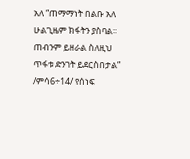አለ “ጠማማነት በልቡ አለ ሁልጊዜም ክፋትን ያስባል፡፡ ጠብንም ይዘራል ስለዚህ ጥፋቱ ድንገት ይደርስበታል” /ምሳ6÷14/ የሰነፍ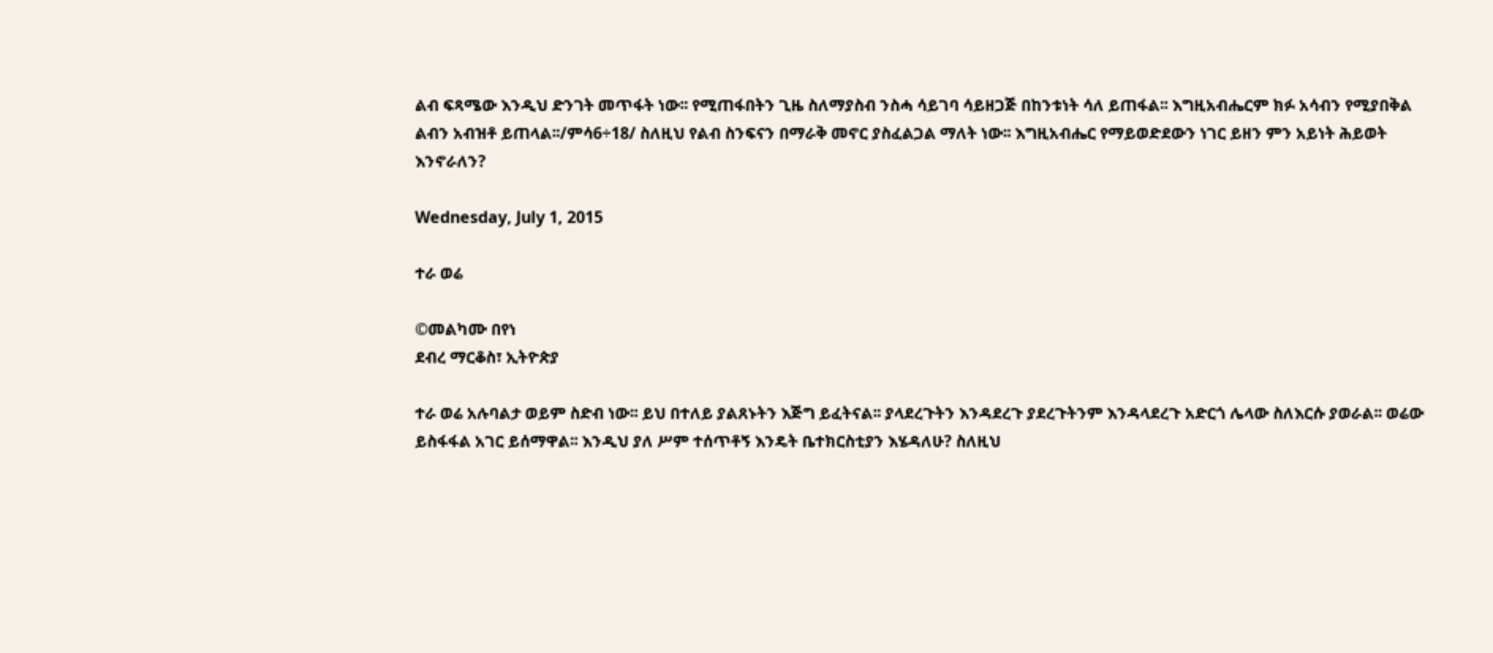ልብ ፍጻሜው እንዲህ ድንገት መጥፋት ነው፡፡ የሚጠፋበትን ጊዜ ስለማያስብ ንስሓ ሳይገባ ሳይዘጋጅ በከንቱነት ሳለ ይጠፋል፡፡ እግዚአብሔርም ክፉ አሳብን የሚያበቅል ልብን አብዝቶ ይጠላል፡፡/ምሳ6÷18/ ስለዚህ የልብ ስንፍናን በማራቅ መኖር ያስፈልጋል ማለት ነው፡፡ እግዚአብሔር የማይወድደውን ነገር ይዘን ምን አይነት ሕይወት እንኖራለን?

Wednesday, July 1, 2015

ተራ ወሬ

©መልካሙ በየነ
ደብረ ማርቆስ፣ ኢትዮጵያ

ተራ ወሬ አሉባልታ ወይም ስድብ ነው፡፡ ይህ በተለይ ያልጸኑትን እጅግ ይፈትናል፡፡ ያላደረጉትን እንዳደረጉ ያደረጉትንም እንዳላደረጉ አድርጎ ሌላው ስለእርሱ ያወራል፡፡ ወሬው ይስፋፋል አገር ይሰማዋል፡፡ እንዲህ ያለ ሥም ተሰጥቶኝ እንዴት ቤተክርስቲያን እሄዳለሁ? ስለዚህ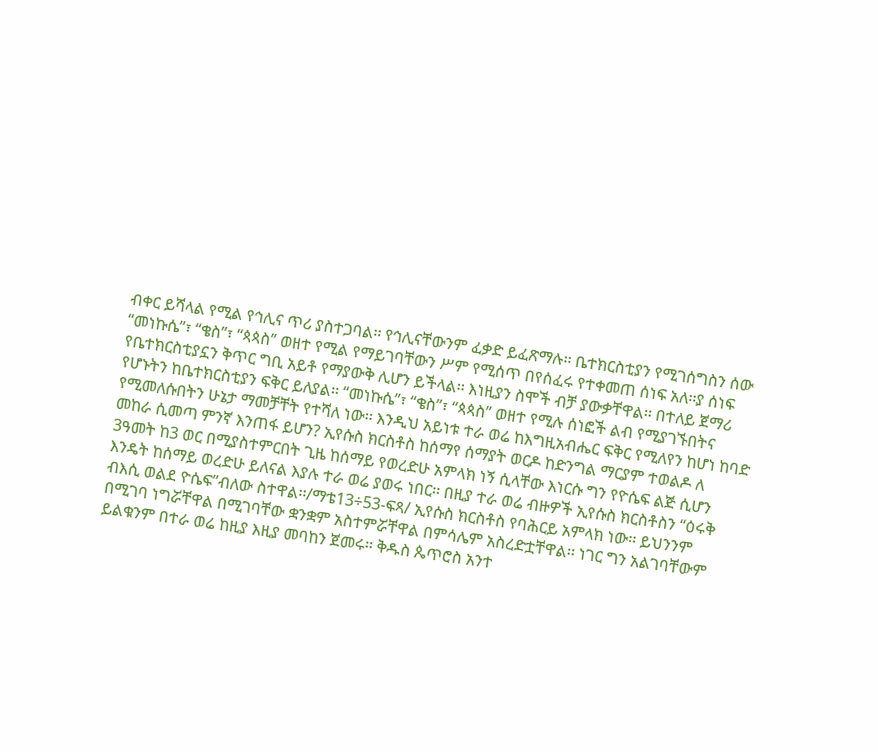ብቀር ይሻላል የሚል የኅሊና ጥሪ ያስተጋባል፡፡ የኅሊናቸውንም ፈቃድ ይፈጽማሉ፡፡ ቤተክርስቲያን የሚገሰግስን ሰው “መነኩሴ”፣ “ቄስ”፣ “ጳጳስ” ወዘተ የሚል የማይገባቸውን ሥም የሚሰጥ በየሰፈሩ የተቀመጠ ሰነፍ አለ፡፡ያ ሰነፍ የቤተክርስቲያኗን ቅጥር ግቢ አይቶ የማያውቅ ሊሆን ይችላል፡፡ እነዚያን ስሞች ብቻ ያውቃቸዋል፡፡ በተለይ ጀማሪ የሆኑትን ከቤተክርስቲያን ፍቅር ይለያል፡፡ “መነኩሴ”፣ “ቄስ”፣ “ጳጳስ” ወዘተ የሚሉ ሰነፎች ልብ የሚያገኙበትና የሚመለሱበትን ሁኔታ ማመቻቸት የተሻለ ነው፡፡ እንዲህ አይነቱ ተራ ወሬ ከእግዚአብሔር ፍቅር የሚለየን ከሆነ ከባድ መከራ ሲመጣ ምንኛ እንጠፋ ይሆን? ኢየሱስ ክርስቶስ ከሰማየ ሰማያት ወርዶ ከድንግል ማርያም ተወልዶ ለ 3ዓመት ከ3 ወር በሚያስተምርበት ጊዜ ከሰማይ የወረድሁ አምላክ ነኝ ሲላቸው እነርሱ ግን የዮሴፍ ልጅ ሲሆን እንዴት ከሰማይ ወረድሁ ይለናል እያሉ ተራ ወሬ ያወሩ ነበር፡፡ በዚያ ተራ ወሬ ብዙዎች ኢየሱስ ክርስቶስን “ዕሩቅ ብእሲ ወልደ ዮሴፍ”ብለው ስተዋል፡፡/ማቴ13÷53-ፍጻ/ ኢየሱስ ክርስቶስ የባሕርይ አምላክ ነው፡፡ ይህንንም በሚገባ ነግሯቸዋል በሚገባቸው ቋንቋም አስተምሯቸዋል በምሳሌም አስረድቷቸዋል፡፡ ነገር ግን አልገባቸውም ይልቁንም በተራ ወሬ ከዚያ እዚያ መባከን ጀመሩ፡፡ ቅዱስ ጴጥሮስ አንተ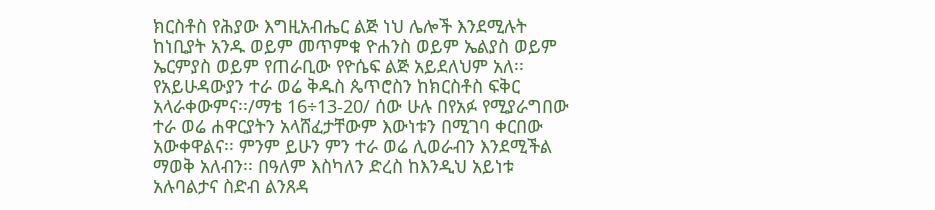ክርስቶስ የሕያው እግዚአብሔር ልጅ ነህ ሌሎች እንደሚሉት ከነቢያት አንዱ ወይም መጥምቁ ዮሐንስ ወይም ኤልያስ ወይም ኤርምያስ ወይም የጠራቢው የዮሴፍ ልጅ አይደለህም አለ፡፡ የአይሁዳውያን ተራ ወሬ ቅዱስ ጴጥሮስን ከክርስቶስ ፍቅር አላራቀውምና፡፡/ማቴ 16÷13-20/ ሰው ሁሉ በየአፉ የሚያራግበው ተራ ወሬ ሐዋርያትን አላሸፈታቸውም እውነቱን በሚገባ ቀርበው አውቀዋልና፡፡ ምንም ይሁን ምን ተራ ወሬ ሊወራብን እንደሚችል ማወቅ አለብን፡፡ በዓለም እስካለን ድረስ ከእንዲህ አይነቱ አሉባልታና ስድብ ልንጸዳ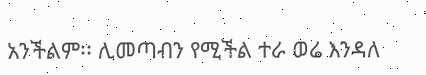አንችልም፡፡ ሊመጣብን የሚችል ተራ ወሬ እንዳለ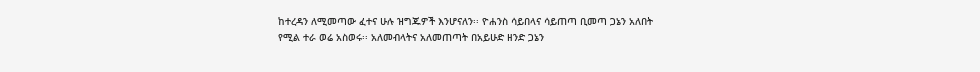ከተረዳን ለሚመጣው ፈተና ሁሉ ዝግጁዎች እንሆናለን፡፡ ዮሐንስ ሳይበላና ሳይጠጣ ቢመጣ ጋኔን አለበት የሚል ተራ ወሬ አስወሩ፡፡ አለመብላትና አለመጠጣት በአይሁድ ዘንድ ጋኔን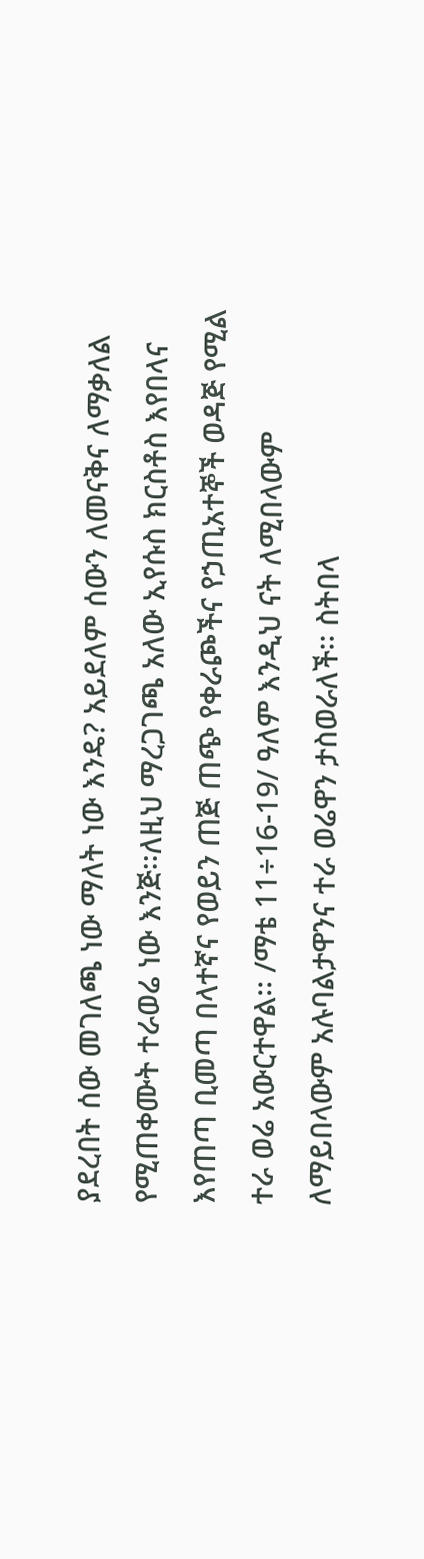ያደረበት ሰው መገለጫ ነው ማለት ነው እንዴ? አይደለም ሰውን ለመናቅና ለማቃለል የሚጠቀሙት ተራወሬ ነው እንጅ፡፡ለዚህ ማረጋገጫ አለው ኢየሱስ ክርስቶስ እየበላና እየጠጣ ቢመጣ በላተኛና የወይን ጠጅ ጠጭ የቀራጮችና የኃጢአተኞች ወዳጅ የሚል ተራ ወሬ አውርተዋል፡፡ /ማቴ 11÷16-19/ ዓለም እንዲህ ናት ለሚበላውም ለማይበላውም አሉባልታዋንና ተራ ወሬዋን ታስወራለች፡፡ ስትበላ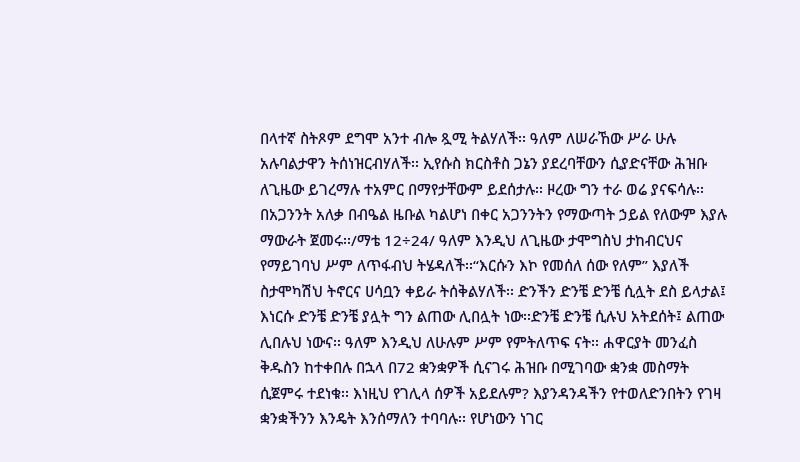በላተኛ ስትጾም ደግሞ አንተ ብሎ ጿሚ ትልሃለች፡፡ ዓለም ለሠራኸው ሥራ ሁሉ አሉባልታዋን ትሰነዝርብሃለች፡፡ ኢየሱስ ክርስቶስ ጋኔን ያደረባቸውን ሲያድናቸው ሕዝቡ ለጊዜው ይገረማሉ ተአምር በማየታቸውም ይደሰታሉ፡፡ ዞረው ግን ተራ ወሬ ያናፍሳሉ፡፡ በአጋንንት አለቃ በብዔል ዜቡል ካልሆነ በቀር አጋንንትን የማውጣት ኃይል የለውም እያሉ ማውራት ጀመሩ፡፡/ማቴ 12÷24/ ዓለም እንዲህ ለጊዜው ታሞግስህ ታከብርህና የማይገባህ ሥም ለጥፋብህ ትሄዳለች፡፡“እርሱን እኮ የመሰለ ሰው የለም” እያለች ስታሞካሽህ ትኖርና ሀሳቧን ቀይራ ትሰቅልሃለች፡፡ ድንችን ድንቼ ድንቼ ሲሏት ደስ ይላታል፤ እነርሱ ድንቼ ድንቼ ያሏት ግን ልጠው ሊበሏት ነው፡፡ድንቼ ድንቼ ሲሉህ አትደሰት፤ ልጠው ሊበሉህ ነውና፡፡ ዓለም እንዲህ ለሁሉም ሥም የምትለጥፍ ናት፡፡ ሐዋርያት መንፈስ ቅዱስን ከተቀበሉ በኋላ በ72 ቋንቋዎች ሲናገሩ ሕዝቡ በሚገባው ቋንቋ መስማት ሲጀምሩ ተደነቁ፡፡ እነዚህ የገሊላ ሰዎች አይደሉም? እያንዳንዳችን የተወለድንበትን የገዛ ቋንቋችንን እንዴት እንሰማለን ተባባሉ፡፡ የሆነውን ነገር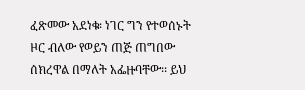ፈጽመው አደነቁ፡ ነገር ግን የተወሰኑት ዞር ብለው የወይን ጠጅ ጠግበው ሰክረዋል በማለት አፌዙባቸው፡፡ ይህ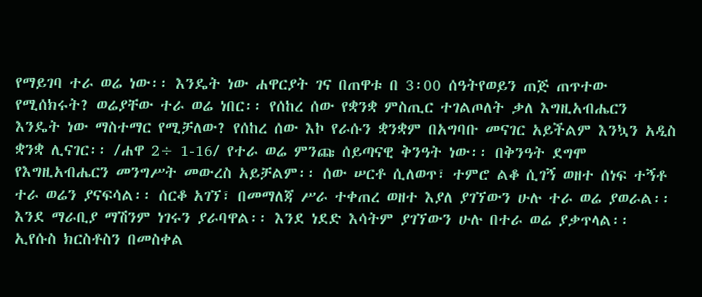የማይገባ ተራ ወሬ ነው፡፡ እንዴት ነው ሐዋርያት ገና በጠዋቱ በ 3፡00 ሰዓትየወይን ጠጅ ጠጥተው የሚሰክሩት? ወሬያቸው ተራ ወሬ ነበር፡፡ የሰከረ ሰው የቋንቋ ምስጢር ተገልጦለት ቃለ እግዚአብሔርን እንዴት ነው ማስተማር የሚቻለው? የሰከረ ሰው እኮ የራሱን ቋንቋም በአግባቡ መናገር አይችልም እንኳን አዲስ ቋንቋ ሊናገር፡፡ /ሐዋ 2÷ 1-16/ የተራ ወሬ ምንጩ ሰይጣናዊ ቅንዓት ነው፡፡ በቅንዓት ደግሞ የእግዚአብሔርን መንግሥት መውረስ አይቻልም፡፡ ሰው ሠርቶ ሲለወጥ፣ ተምሮ ልቆ ሲገኝ ወዘተ ሰነፍ ተኝቶ ተራ ወሬን ያናፍሳል፡፡ ሰርቆ አገኘ፣ በመማለጃ ሥራ ተቀጠረ ወዘተ እያለ ያገኘውን ሁሉ ተራ ወሬ ያወራል፡፡ እንደ ማራቢያ ማሽንም ነገሩን ያራባዋል፡፡ እንደ ነደድ እሳትም ያገኘውን ሁሉ በተራ ወሬ ያቃጥላል፡፡ ኢየሱስ ክርስቶስን በመስቀል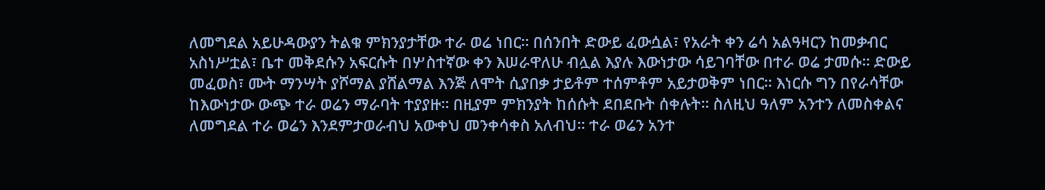ለመግደል አይሁዳውያን ትልቁ ምክንያታቸው ተራ ወሬ ነበር፡፡ በሰንበት ድውይ ፈውሷል፣ የአራት ቀን ሬሳ አልዓዛርን ከመቃብር አስነሥቷል፣ ቤተ መቅደሱን አፍርሱት በሦስተኛው ቀን እሠራዋለሁ ብሏል እያሉ እውነታው ሳይገባቸው በተራ ወሬ ታመሱ፡፡ ድውይ መፈወስ፣ ሙት ማንሣት ያሾማል ያሸልማል እንጅ ለሞት ሲያበቃ ታይቶም ተሰምቶም አይታወቅም ነበር፡፡ እነርሱ ግን በየራሳቸው ከእውነታው ውጭ ተራ ወሬን ማራባት ተያያዙ፡፡ በዚያም ምክንያት ከሰሱት ደበደቡት ሰቀሉት፡፡ ስለዚህ ዓለም አንተን ለመስቀልና ለመግደል ተራ ወሬን እንደምታወራብህ አውቀህ መንቀሳቀስ አለብህ፡፡ ተራ ወሬን አንተ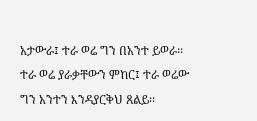አታውራ፤ ተራ ወሬ ግን በአንተ ይወራ፡፡ ተራ ወሬ ያራቃቸውን ምከር፤ ተራ ወሬው ግን አንተን እንዳያርቅህ ጸልይ፡፡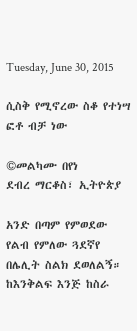Tuesday, June 30, 2015

ሲስቅ የሚኖረው ስቆ የተነሣ ፎቶ ብቻ ነው

©መልካሙ በየነ
ደብረ ማርቆስ፣ ኢትዮጵያ

አንድ በጣም የምወደው የልብ የምለው ጓደኛየ በሌሊት ስልክ ደወለልኝ። ከእንቅልፍ እንጅ ከስራ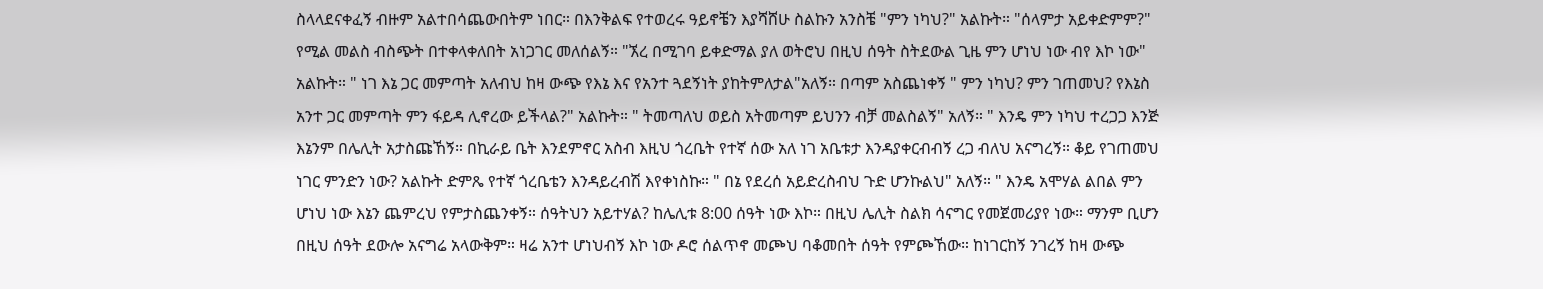ስላላደናቀፈኝ ብዙም አልተበሳጨውበትም ነበር። በእንቅልፍ የተወረሩ ዓይኖቼን እያሻሸሁ ስልኩን አንስቼ "ምን ነካህ?" አልኩት። "ሰላምታ አይቀድምም?" የሚል መልስ ብስጭት በተቀላቀለበት አነጋገር መለሰልኝ። "ኧረ በሚገባ ይቀድማል ያለ ወትሮህ በዚህ ሰዓት ስትደውል ጊዜ ምን ሆነህ ነው ብየ እኮ ነው" አልኩት። " ነገ እኔ ጋር መምጣት አለብህ ከዛ ውጭ የእኔ እና የአንተ ጓደኝነት ያከትምለታል"አለኝ። በጣም አስጨነቀኝ " ምን ነካህ? ምን ገጠመህ? የእኔስ አንተ ጋር መምጣት ምን ፋይዳ ሊኖረው ይችላል?" አልኩት። " ትመጣለህ ወይስ አትመጣም ይህንን ብቻ መልስልኝ" አለኝ። " እንዴ ምን ነካህ ተረጋጋ እንጅ እኔንም በሌሊት አታስጩኸኝ። በኪራይ ቤት እንደምኖር አስብ እዚህ ጎረቤት የተኛ ሰው አለ ነገ አቤቱታ እንዳያቀርብብኝ ረጋ ብለህ አናግረኝ። ቆይ የገጠመህ ነገር ምንድን ነው? አልኩት ድምጼ የተኛ ጎረቤቴን እንዳይረብሽ እየቀነስኩ። " በኔ የደረሰ አይድረስብህ ጉድ ሆንኩልህ" አለኝ። " እንዴ አሞሃል ልበል ምን ሆነህ ነው እኔን ጨምረህ የምታስጨንቀኝ። ሰዓትህን አይተሃል? ከሌሊቱ 8:00 ሰዓት ነው እኮ። በዚህ ሌሊት ስልክ ሳናግር የመጀመሪያየ ነው። ማንም ቢሆን በዚህ ሰዓት ደውሎ አናግሬ አላውቅም። ዛሬ አንተ ሆነህብኝ እኮ ነው ዶሮ ሰልጥኖ መጮህ ባቆመበት ሰዓት የምጮኸው። ከነገርከኝ ንገረኝ ከዛ ውጭ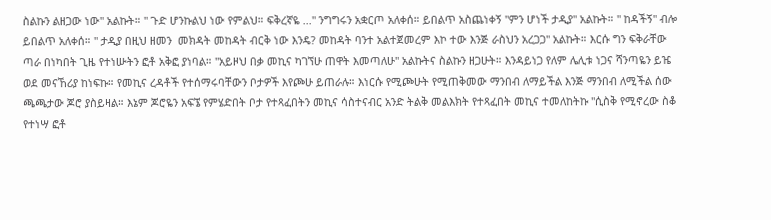ስልኩን ልዘጋው ነው" አልኩት። " ጉድ ሆንኩልህ ነው የምልህ። ፍቅረኛዬ ..." ንግግሩን አቋርጦ አለቀሰ። ይበልጥ አስጨነቀኝ "ምን ሆነች ታዲያ" አልኩት። " ከዳችኝ" ብሎ ይበልጥ አለቀሰ። " ታዲያ በዚህ ዘመን  መክዳት መከዳት ብርቅ ነው እንዴ? መከዳት ባንተ አልተጀመረም እኮ ተው እንጅ ራስህን አረጋጋ" አልኩት። እርሱ ግን ፍቅራቸው ጣራ በነካበት ጊዜ የተነሡትን ፎቶ አቅፎ ያነባል። "አይዞህ በቃ መኪና ካገኘሁ ጠዋት እመጣለሁ" አልኩትና ስልኩን ዘጋሁት። እንዳይነጋ የለም ሌሊቱ ነጋና ሻንጣዬን ይዤ ወደ መናኸሪያ ከነፍኩ። የመኪና ረዳቶች የተሰማሩባቸውን ቦታዎች እየጮሁ ይጠራሉ። እነርሱ የሚጮሁት የሚጠቅመው ማንበብ ለማይችል እንጅ ማንበብ ለሚችል ሰው ጫጫታው ጆሮ ያስይዛል። እኔም ጆሮዬን አፍኜ የምሄድበት ቦታ የተጻፈበትን መኪና ሳስተናብር አንድ ትልቅ መልእክት የተጻፈበት መኪና ተመለከትኩ "ሲስቅ የሚኖረው ስቆ የተነሣ ፎቶ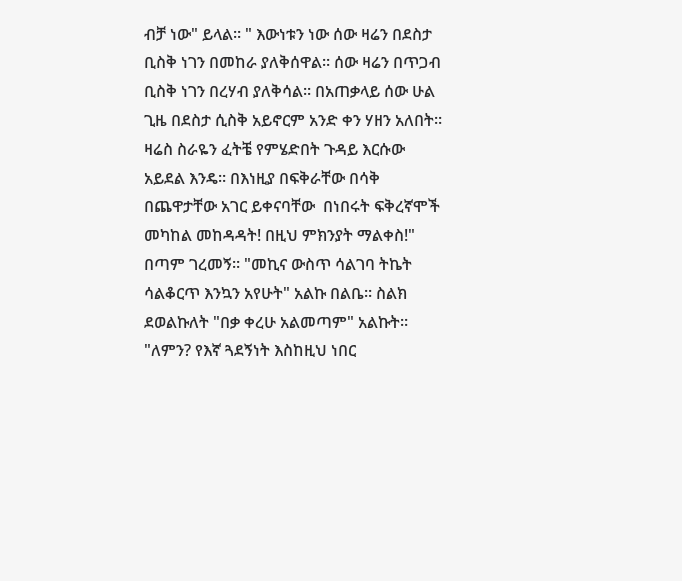ብቻ ነው" ይላል። " እውነቱን ነው ሰው ዛሬን በደስታ ቢስቅ ነገን በመከራ ያለቅሰዋል። ሰው ዛሬን በጥጋብ ቢስቅ ነገን በረሃብ ያለቅሳል። በአጠቃላይ ሰው ሁል ጊዜ በደስታ ሲስቅ አይኖርም አንድ ቀን ሃዘን አለበት። ዛሬስ ስራዬን ፈትቼ የምሄድበት ጉዳይ እርሱው አይደል እንዴ። በእነዚያ በፍቅራቸው በሳቅ በጨዋታቸው አገር ይቀናባቸው  በነበሩት ፍቅረኛሞች መካከል መከዳዳት! በዚህ ምክንያት ማልቀስ!" በጣም ገረመኝ። "መኪና ውስጥ ሳልገባ ትኬት ሳልቆርጥ እንኳን አየሁት" አልኩ በልቤ። ስልክ ደወልኩለት "በቃ ቀረሁ አልመጣም" አልኩት። "ለምን? የእኛ ጓደኝነት እስከዚህ ነበር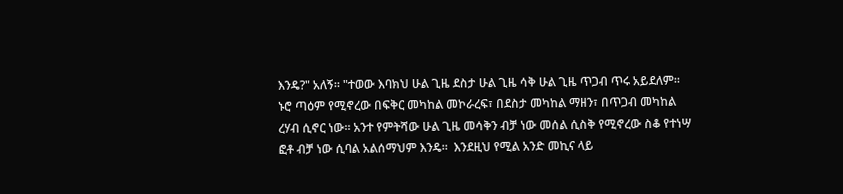እንዴ?" አለኝ። "ተወው እባክህ ሁል ጊዜ ደስታ ሁል ጊዜ ሳቅ ሁል ጊዜ ጥጋብ ጥሩ አይደለም። ኑሮ ጣዕም የሚኖረው በፍቅር መካከል መኮራረፍ፣ በደስታ መካከል ማዘን፣ በጥጋብ መካከል ረሃብ ሲኖር ነው። አንተ የምትሻው ሁል ጊዜ መሳቅን ብቻ ነው መሰል ሲስቅ የሚኖረው ስቆ የተነሣ ፎቶ ብቻ ነው ሲባል አልሰማህም እንዴ።  እንደዚህ የሚል አንድ መኪና ላይ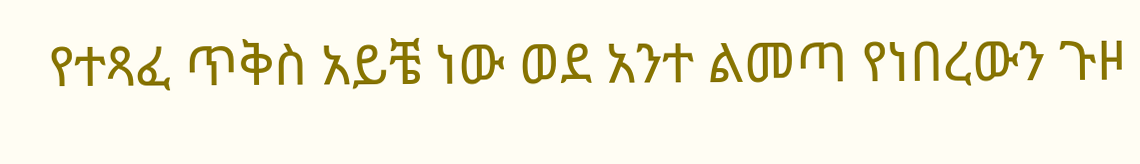የተጻፈ ጥቅስ አይቼ ነው ወደ አንተ ልመጣ የነበረውን ጉዞ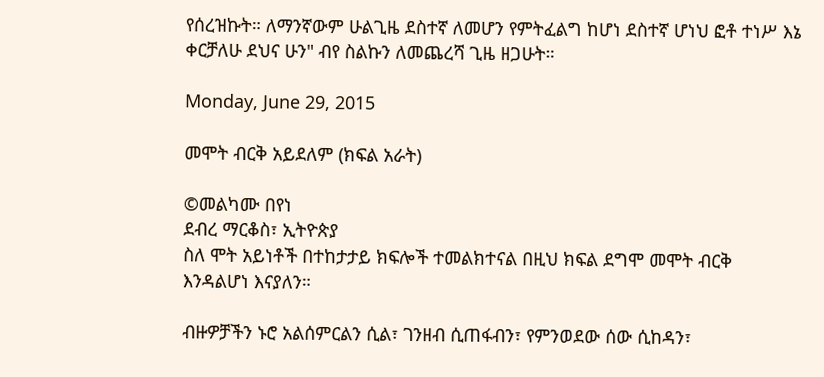የሰረዝኩት። ለማንኛውም ሁልጊዜ ደስተኛ ለመሆን የምትፈልግ ከሆነ ደስተኛ ሆነህ ፎቶ ተነሥ እኔ ቀርቻለሁ ደህና ሁን" ብየ ስልኩን ለመጨረሻ ጊዜ ዘጋሁት።

Monday, June 29, 2015

መሞት ብርቅ አይደለም (ክፍል አራት)

©መልካሙ በየነ
ደብረ ማርቆስ፣ ኢትዮጵያ
ስለ ሞት አይነቶች በተከታታይ ክፍሎች ተመልክተናል በዚህ ክፍል ደግሞ መሞት ብርቅ እንዳልሆነ እናያለን።

ብዙዎቻችን ኑሮ አልሰምርልን ሲል፣ ገንዘብ ሲጠፋብን፣ የምንወደው ሰው ሲከዳን፣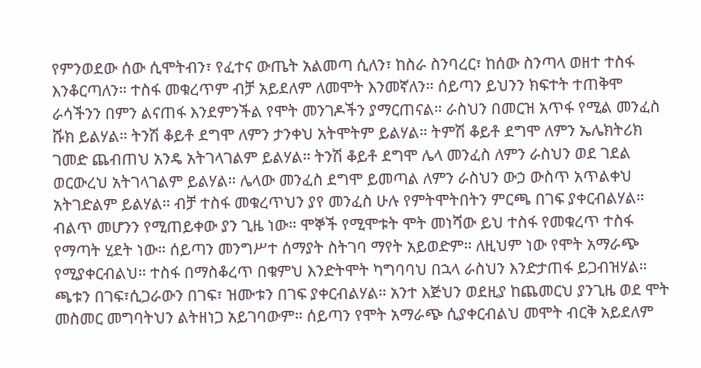የምንወደው ሰው ሲሞትብን፣ የፈተና ውጤት አልመጣ ሲለን፣ ከስራ ስንባረር፣ ከሰው ስንጣላ ወዘተ ተስፋ እንቆርጣለን። ተስፋ መቁረጥም ብቻ አይደለም ለመሞት እንመኛለን። ሰይጣን ይህንን ክፍተት ተጠቅሞ ራሳችንን በምን ልናጠፋ እንደምንችል የሞት መንገዶችን ያማርጠናል። ራስህን በመርዝ አጥፋ የሚል መንፈስ ሹክ ይልሃል። ትንሽ ቆይቶ ደግሞ ለምን ታንቀህ አትሞትም ይልሃል። ትምሽ ቆይቶ ደግሞ ለምን ኤሌክትሪክ ገመድ ጨብጠህ አንዴ አትገላገልም ይልሃል። ትንሽ ቆይቶ ደግሞ ሌላ መንፈስ ለምን ራስህን ወደ ገደል ወርውረህ አትገላገልም ይልሃል። ሌላው መንፈስ ደግሞ ይመጣል ለምን ራስህን ውኃ ውስጥ አጥልቀህ አትገድልም ይልሃል። ብቻ ተስፋ መቁረጥህን ያየ መንፈስ ሁሉ የምትሞትበትን ምርጫ በገፍ ያቀርብልሃል። ብልጥ መሆንን የሚጠይቀው ያን ጊዜ ነው። ሞኞች የሚሞቱት ሞት መነሻው ይህ ተስፋ የመቁረጥ ተስፋ የማጣት ሂደት ነው። ሰይጣን መንግሥተ ሰማያት ስትገባ ማየት አይወድም። ለዚህም ነው የሞት አማራጭ የሚያቀርብልህ። ተስፋ በማስቆረጥ በቁምህ እንድትሞት ካግባባህ በኋላ ራስህን እንድታጠፋ ይጋብዝሃል። ጫቱን በገፍ፣ሲጋራውን በገፍ፣ ዝሙቱን በገፍ ያቀርብልሃል። አንተ እጅህን ወደዚያ ከጨመርህ ያንጊዜ ወደ ሞት መስመር መግባትህን ልትዘነጋ አይገባውም። ሰይጣን የሞት አማራጭ ሲያቀርብልህ መሞት ብርቅ አይደለም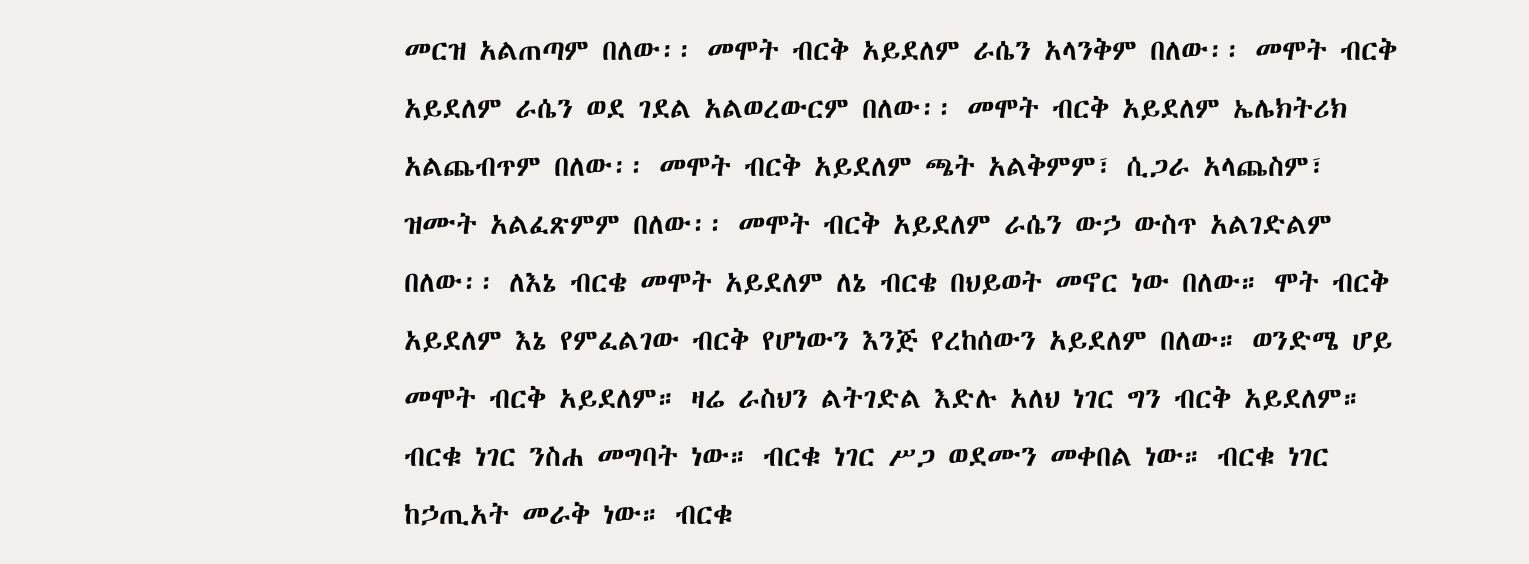መርዝ አልጠጣም በለው፡፡ መሞት ብርቅ አይደለም ራሴን አላንቅም በለው፡፡ መሞት ብርቅ አይደለም ራሴን ወደ ገደል አልወረውርም በለው፡፡ መሞት ብርቅ አይደለም ኤሌክትሪክ አልጨብጥም በለው፡፡ መሞት ብርቅ አይደለም ጫት አልቅምም፣ ሲጋራ አላጨስም፣ ዝሙት አልፈጽምም በለው፡፡ መሞት ብርቅ አይደለም ራሴን ውኃ ውስጥ አልገድልም በለው፡፡ ለእኔ ብርቄ መሞት አይደለም ለኔ ብርቄ በህይወት መኖር ነው በለው። ሞት ብርቅ አይደለም እኔ የምፈልገው ብርቅ የሆነውን እንጅ የረከሰውን አይደለም በለው። ወንድሜ ሆይ መሞት ብርቅ አይደለም። ዛሬ ራስህን ልትገድል እድሉ አለህ ነገር ግን ብርቅ አይደለም። ብርቁ ነገር ንስሐ መግባት ነው። ብርቁ ነገር ሥጋ ወደሙን መቀበል ነው። ብርቁ ነገር ከኃጢአት መራቅ ነው። ብርቁ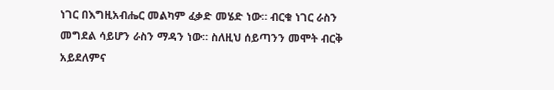ነገር በእግዚአብሔር መልካም ፈቃድ መሄድ ነው። ብርቁ ነገር ራስን መግደል ሳይሆን ራስን ማዳን ነው። ስለዚህ ሰይጣንን መሞት ብርቅ አይደለምና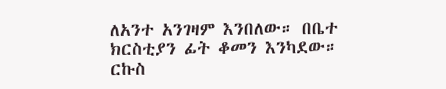ለአንተ አንገዛም እንበለው። በቤተ ክርስቲያን ፊት ቆመን እንካደው። ርኩስ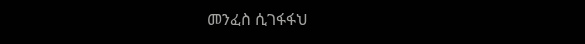መንፈስ ሲገፋፋህ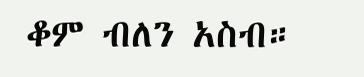ቆም ብለን አስብ።